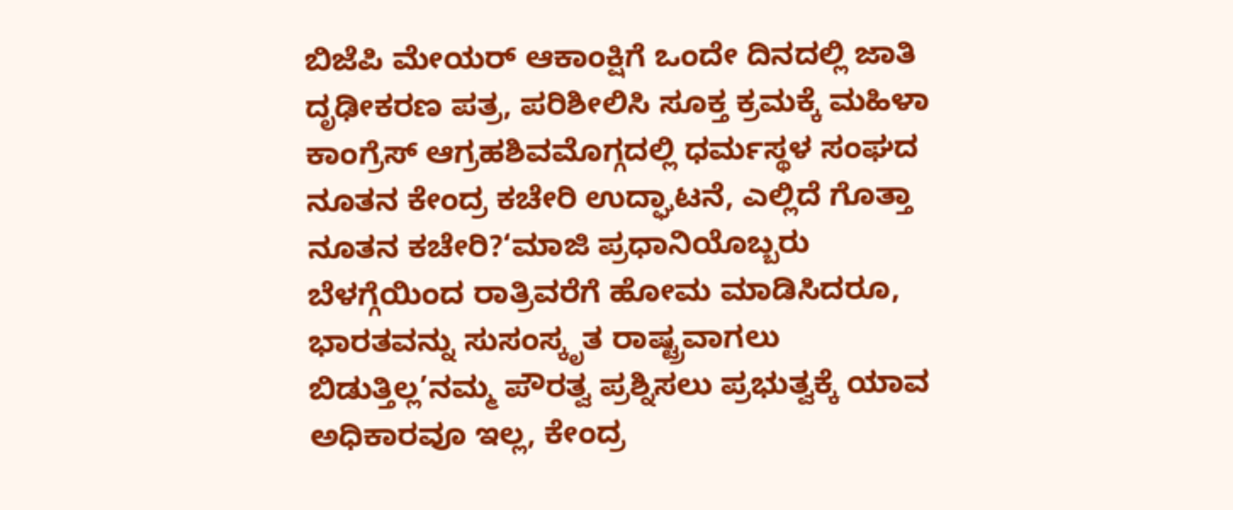ಬಿಜೆಪಿ ಮೇಯರ್ ಆಕಾಂಕ್ಷಿಗೆ ಒಂದೇ ದಿನದಲ್ಲಿ ಜಾತಿ ದೃಢೀಕರಣ ಪತ್ರ, ಪರಿಶೀಲಿಸಿ ಸೂಕ್ತ ಕ್ರಮಕ್ಕೆ ಮಹಿಳಾ ಕಾಂಗ್ರೆಸ್ ಆಗ್ರಹಶಿವಮೊಗ್ಗದಲ್ಲಿ ಧರ್ಮಸ್ಥಳ ಸಂಘದ ನೂತನ ಕೇಂದ್ರ ಕಚೇರಿ ಉದ್ಘಾಟನೆ, ಎಲ್ಲಿದೆ ಗೊತ್ತಾ ನೂತನ ಕಚೇರಿ?‘ಮಾಜಿ ಪ್ರಧಾನಿಯೊಬ್ಬರು ಬೆಳಗ್ಗೆಯಿಂದ ರಾತ್ರಿವರೆಗೆ ಹೋಮ ಮಾಡಿಸಿದರೂ, ಭಾರತವನ್ನು ಸುಸಂಸ್ಕೃತ ರಾಷ್ಟ್ರವಾಗಲು ಬಿಡುತ್ತಿಲ್ಲ’ನಮ್ಮ ಪೌರತ್ವ ಪ್ರಶ್ನಿಸಲು ಪ್ರಭುತ್ವಕ್ಕೆ ಯಾವ ಅಧಿಕಾರವೂ ಇಲ್ಲ, ಕೇಂದ್ರ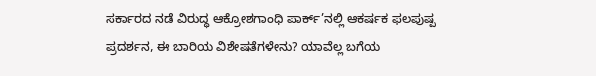ಸರ್ಕಾರದ ನಡೆ ವಿರುದ್ಧ ಆಕ್ರೋಶಗಾಂಧಿ ಪಾರ್ಕ್’ನಲ್ಲಿ ಆಕರ್ಷಕ ಫಲಪುಷ್ಪ ಪ್ರದರ್ಶನ, ಈ ಬಾರಿಯ ವಿಶೇಷತೆಗಳೇನು? ಯಾವೆಲ್ಲ ಬಗೆಯ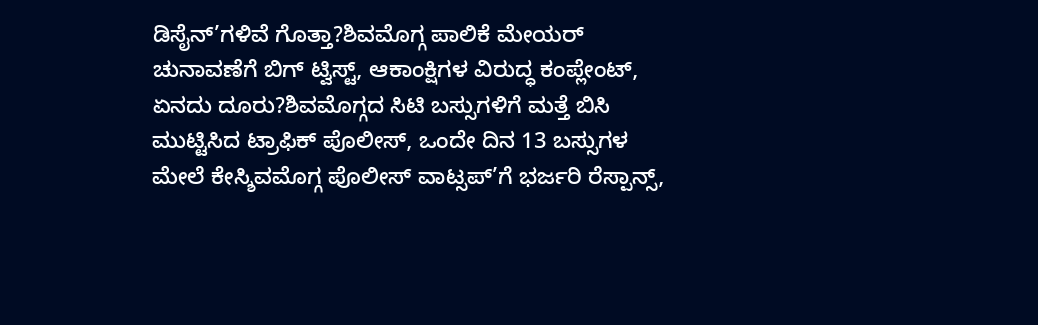ಡಿಸೈನ್’ಗಳಿವೆ ಗೊತ್ತಾ?ಶಿವಮೊಗ್ಗ ಪಾಲಿಕೆ ಮೇಯರ್ ಚುನಾವಣೆಗೆ ಬಿಗ್ ಟ್ವಿಸ್ಟ್, ಆಕಾಂಕ್ಷಿಗಳ ವಿರುದ್ಧ ಕಂಪ್ಲೇಂಟ್, ಏನದು ದೂರು?ಶಿವಮೊಗ್ಗದ ಸಿಟಿ ಬಸ್ಸುಗಳಿಗೆ ಮತ್ತೆ ಬಿಸಿ ಮುಟ್ಟಿಸಿದ ಟ್ರಾಫಿಕ್ ಪೊಲೀಸ್, ಒಂದೇ ದಿನ 13 ಬಸ್ಸುಗಳ ಮೇಲೆ ಕೇಸ್ಶಿವಮೊಗ್ಗ ಪೊಲೀಸ್ ವಾಟ್ಸಪ್’ಗೆ ಭರ್ಜರಿ ರೆಸ್ಪಾನ್ಸ್,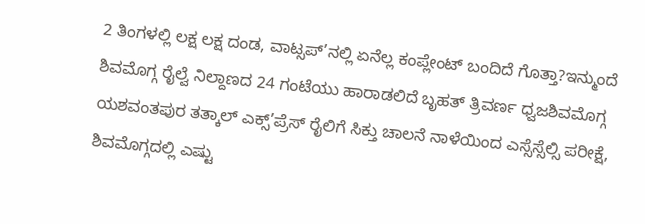2 ತಿಂಗಳಲ್ಲಿ ಲಕ್ಷ ಲಕ್ಷ ದಂಡ, ವಾಟ್ಸಪ್’ನಲ್ಲಿ ಏನೆಲ್ಲ ಕಂಪ್ಲೇಂಟ್ ಬಂದಿದೆ ಗೊತ್ತಾ?ಇನ್ಮುಂದೆ ಶಿವಮೊಗ್ಗ ರೈಲ್ವೆ ನಿಲ್ದಾಣದ 24 ಗಂಟೆಯು ಹಾರಾಡಲಿದೆ ಬೃಹತ್ ತ್ರಿವರ್ಣ ಧ್ವಜಶಿವಮೊಗ್ಗ ಯಶವಂತಪುರ ತತ್ಕಾಲ್ ಎಕ್ಸ್’ಪ್ರೆಸ್ ರೈಲಿಗೆ ಸಿಕ್ತು ಚಾಲನೆ ನಾಳೆಯಿಂದ ಎಸ್ಸೆಸ್ಸೆಲ್ಸಿ ಪರೀಕ್ಷೆ, ಶಿವಮೊಗ್ಗದಲ್ಲಿ ಎಷ್ಟು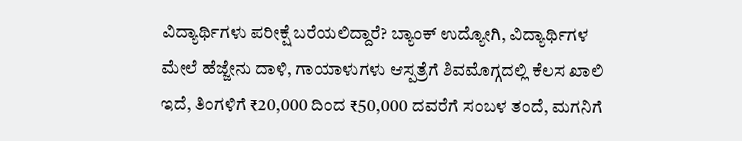ವಿದ್ಯಾರ್ಥಿಗಳು ಪರೀಕ್ಷೆ ಬರೆಯಲಿದ್ದಾರೆ? ಬ್ಯಾಂಕ್ ಉದ್ಯೋಗಿ, ವಿದ್ಯಾರ್ಥಿಗಳ ಮೇಲೆ ಹೆಜ್ಜೇನು ದಾಳಿ, ಗಾಯಾಳುಗಳು ಆಸ್ಪತ್ರೆಗೆ ಶಿವಮೊಗ್ಗದಲ್ಲಿ ಕೆಲಸ ಖಾಲಿ ಇದೆ, ತಿಂಗಳಿಗೆ ₹20,000 ದಿಂದ ₹50,000 ದವರೆಗೆ ಸಂಬಳ ತಂದೆ, ಮಗನಿಗೆ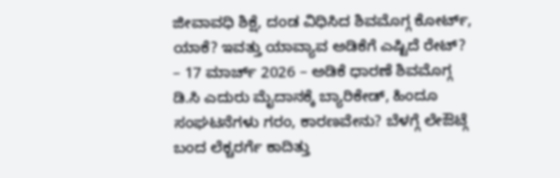ಜೀವಾವಧಿ ಶಿಕ್ಷೆ, ದಂಡ ವಿಧಿಸಿದ ಶಿವಮೊಗ್ಗ ಕೋರ್ಟ್, ಯಾಕೆ? ಇವತ್ತು ಯಾವ್ಯಾವ ಅಡಿಕೆಗೆ ಎಷ್ಟಿದೆ ರೇಟ್? – 17 ಮಾರ್ಚ್ 2026 – ಅಡಿಕೆ ಧಾರಣೆ ಶಿವಮೊಗ್ಗ ಡಿ.ಸಿ ಎದುರು ಮೈದಾನಕ್ಕೆ ಬ್ಯಾರಿಕೇಡ್, ಹಿಂದೂ ಸಂಘಟನೆಗಳು ಗರಂ, ಕಾರಣವೇನು? ಬೆಳಗ್ಗೆ ಲೇಔಟ್ಗೆ ಬಂದ ಲೆಕ್ಚರರ್ಗೆ ಕಾದಿತ್ತು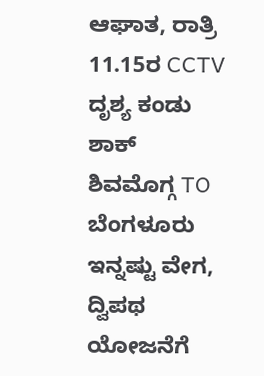ಆಘಾತ, ರಾತ್ರಿ 11.15ರ CCTV ದೃಶ್ಯ ಕಂಡು ಶಾಕ್ ಶಿವಮೊಗ್ಗ TO ಬೆಂಗಳೂರು ಇನ್ನಷ್ಟು ವೇಗ, ದ್ವಿಪಥ ಯೋಜನೆಗೆ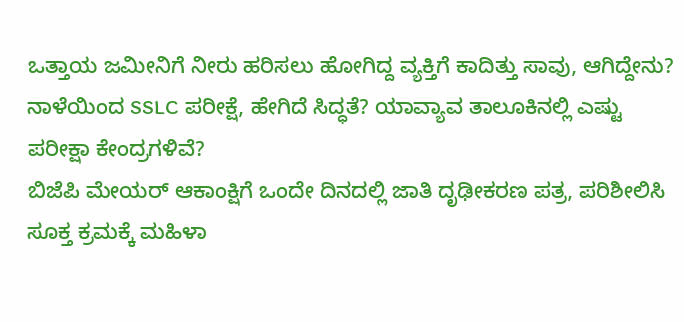ಒತ್ತಾಯ ಜಮೀನಿಗೆ ನೀರು ಹರಿಸಲು ಹೋಗಿದ್ದ ವ್ಯಕ್ತಿಗೆ ಕಾದಿತ್ತು ಸಾವು, ಆಗಿದ್ದೇನು? ನಾಳೆಯಿಂದ SSLC ಪರೀಕ್ಷೆ, ಹೇಗಿದೆ ಸಿದ್ಧತೆ? ಯಾವ್ಯಾವ ತಾಲೂಕಿನಲ್ಲಿ ಎಷ್ಟು ಪರೀಕ್ಷಾ ಕೇಂದ್ರಗಳಿವೆ?
ಬಿಜೆಪಿ ಮೇಯರ್ ಆಕಾಂಕ್ಷಿಗೆ ಒಂದೇ ದಿನದಲ್ಲಿ ಜಾತಿ ದೃಢೀಕರಣ ಪತ್ರ, ಪರಿಶೀಲಿಸಿ ಸೂಕ್ತ ಕ್ರಮಕ್ಕೆ ಮಹಿಳಾ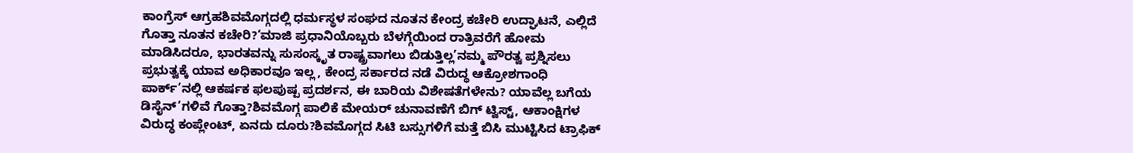ಕಾಂಗ್ರೆಸ್ ಆಗ್ರಹಶಿವಮೊಗ್ಗದಲ್ಲಿ ಧರ್ಮಸ್ಥಳ ಸಂಘದ ನೂತನ ಕೇಂದ್ರ ಕಚೇರಿ ಉದ್ಘಾಟನೆ, ಎಲ್ಲಿದೆ ಗೊತ್ತಾ ನೂತನ ಕಚೇರಿ?‘ಮಾಜಿ ಪ್ರಧಾನಿಯೊಬ್ಬರು ಬೆಳಗ್ಗೆಯಿಂದ ರಾತ್ರಿವರೆಗೆ ಹೋಮ ಮಾಡಿಸಿದರೂ, ಭಾರತವನ್ನು ಸುಸಂಸ್ಕೃತ ರಾಷ್ಟ್ರವಾಗಲು ಬಿಡುತ್ತಿಲ್ಲ’ನಮ್ಮ ಪೌರತ್ವ ಪ್ರಶ್ನಿಸಲು ಪ್ರಭುತ್ವಕ್ಕೆ ಯಾವ ಅಧಿಕಾರವೂ ಇಲ್ಲ, ಕೇಂದ್ರ ಸರ್ಕಾರದ ನಡೆ ವಿರುದ್ಧ ಆಕ್ರೋಶಗಾಂಧಿ ಪಾರ್ಕ್’ನಲ್ಲಿ ಆಕರ್ಷಕ ಫಲಪುಷ್ಪ ಪ್ರದರ್ಶನ, ಈ ಬಾರಿಯ ವಿಶೇಷತೆಗಳೇನು? ಯಾವೆಲ್ಲ ಬಗೆಯ ಡಿಸೈನ್’ಗಳಿವೆ ಗೊತ್ತಾ?ಶಿವಮೊಗ್ಗ ಪಾಲಿಕೆ ಮೇಯರ್ ಚುನಾವಣೆಗೆ ಬಿಗ್ ಟ್ವಿಸ್ಟ್, ಆಕಾಂಕ್ಷಿಗಳ ವಿರುದ್ಧ ಕಂಪ್ಲೇಂಟ್, ಏನದು ದೂರು?ಶಿವಮೊಗ್ಗದ ಸಿಟಿ ಬಸ್ಸುಗಳಿಗೆ ಮತ್ತೆ ಬಿಸಿ ಮುಟ್ಟಿಸಿದ ಟ್ರಾಫಿಕ್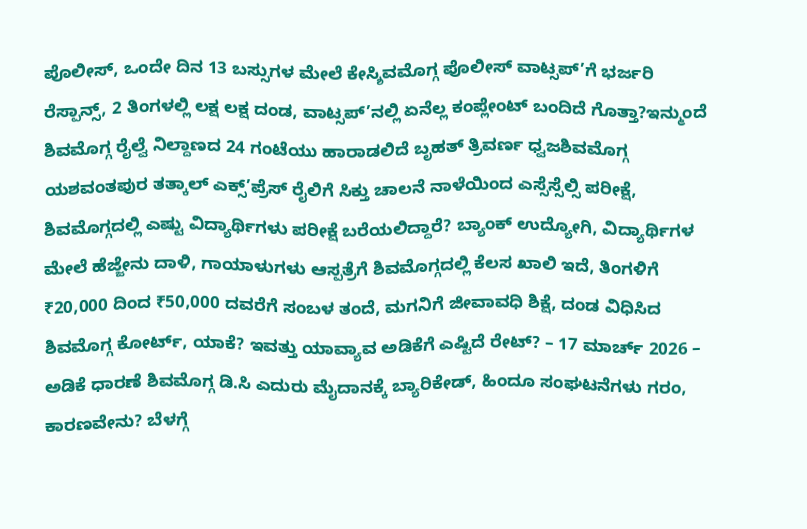ಪೊಲೀಸ್, ಒಂದೇ ದಿನ 13 ಬಸ್ಸುಗಳ ಮೇಲೆ ಕೇಸ್ಶಿವಮೊಗ್ಗ ಪೊಲೀಸ್ ವಾಟ್ಸಪ್’ಗೆ ಭರ್ಜರಿ ರೆಸ್ಪಾನ್ಸ್, 2 ತಿಂಗಳಲ್ಲಿ ಲಕ್ಷ ಲಕ್ಷ ದಂಡ, ವಾಟ್ಸಪ್’ನಲ್ಲಿ ಏನೆಲ್ಲ ಕಂಪ್ಲೇಂಟ್ ಬಂದಿದೆ ಗೊತ್ತಾ?ಇನ್ಮುಂದೆ ಶಿವಮೊಗ್ಗ ರೈಲ್ವೆ ನಿಲ್ದಾಣದ 24 ಗಂಟೆಯು ಹಾರಾಡಲಿದೆ ಬೃಹತ್ ತ್ರಿವರ್ಣ ಧ್ವಜಶಿವಮೊಗ್ಗ ಯಶವಂತಪುರ ತತ್ಕಾಲ್ ಎಕ್ಸ್’ಪ್ರೆಸ್ ರೈಲಿಗೆ ಸಿಕ್ತು ಚಾಲನೆ ನಾಳೆಯಿಂದ ಎಸ್ಸೆಸ್ಸೆಲ್ಸಿ ಪರೀಕ್ಷೆ, ಶಿವಮೊಗ್ಗದಲ್ಲಿ ಎಷ್ಟು ವಿದ್ಯಾರ್ಥಿಗಳು ಪರೀಕ್ಷೆ ಬರೆಯಲಿದ್ದಾರೆ? ಬ್ಯಾಂಕ್ ಉದ್ಯೋಗಿ, ವಿದ್ಯಾರ್ಥಿಗಳ ಮೇಲೆ ಹೆಜ್ಜೇನು ದಾಳಿ, ಗಾಯಾಳುಗಳು ಆಸ್ಪತ್ರೆಗೆ ಶಿವಮೊಗ್ಗದಲ್ಲಿ ಕೆಲಸ ಖಾಲಿ ಇದೆ, ತಿಂಗಳಿಗೆ ₹20,000 ದಿಂದ ₹50,000 ದವರೆಗೆ ಸಂಬಳ ತಂದೆ, ಮಗನಿಗೆ ಜೀವಾವಧಿ ಶಿಕ್ಷೆ, ದಂಡ ವಿಧಿಸಿದ ಶಿವಮೊಗ್ಗ ಕೋರ್ಟ್, ಯಾಕೆ? ಇವತ್ತು ಯಾವ್ಯಾವ ಅಡಿಕೆಗೆ ಎಷ್ಟಿದೆ ರೇಟ್? – 17 ಮಾರ್ಚ್ 2026 – ಅಡಿಕೆ ಧಾರಣೆ ಶಿವಮೊಗ್ಗ ಡಿ.ಸಿ ಎದುರು ಮೈದಾನಕ್ಕೆ ಬ್ಯಾರಿಕೇಡ್, ಹಿಂದೂ ಸಂಘಟನೆಗಳು ಗರಂ, ಕಾರಣವೇನು? ಬೆಳಗ್ಗೆ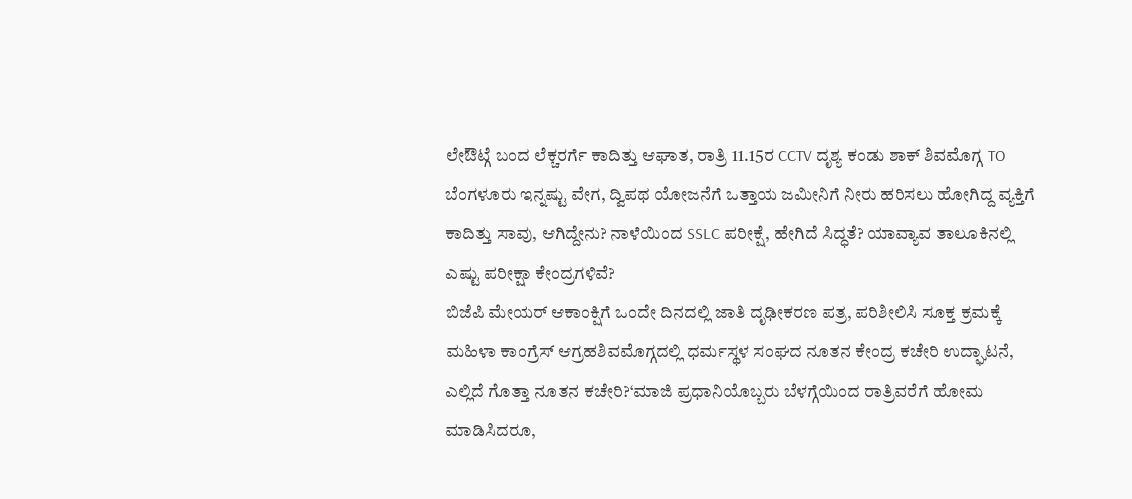ಲೇಔಟ್ಗೆ ಬಂದ ಲೆಕ್ಚರರ್ಗೆ ಕಾದಿತ್ತು ಆಘಾತ, ರಾತ್ರಿ 11.15ರ CCTV ದೃಶ್ಯ ಕಂಡು ಶಾಕ್ ಶಿವಮೊಗ್ಗ TO ಬೆಂಗಳೂರು ಇನ್ನಷ್ಟು ವೇಗ, ದ್ವಿಪಥ ಯೋಜನೆಗೆ ಒತ್ತಾಯ ಜಮೀನಿಗೆ ನೀರು ಹರಿಸಲು ಹೋಗಿದ್ದ ವ್ಯಕ್ತಿಗೆ ಕಾದಿತ್ತು ಸಾವು, ಆಗಿದ್ದೇನು? ನಾಳೆಯಿಂದ SSLC ಪರೀಕ್ಷೆ, ಹೇಗಿದೆ ಸಿದ್ಧತೆ? ಯಾವ್ಯಾವ ತಾಲೂಕಿನಲ್ಲಿ ಎಷ್ಟು ಪರೀಕ್ಷಾ ಕೇಂದ್ರಗಳಿವೆ?
ಬಿಜೆಪಿ ಮೇಯರ್ ಆಕಾಂಕ್ಷಿಗೆ ಒಂದೇ ದಿನದಲ್ಲಿ ಜಾತಿ ದೃಢೀಕರಣ ಪತ್ರ, ಪರಿಶೀಲಿಸಿ ಸೂಕ್ತ ಕ್ರಮಕ್ಕೆ ಮಹಿಳಾ ಕಾಂಗ್ರೆಸ್ ಆಗ್ರಹಶಿವಮೊಗ್ಗದಲ್ಲಿ ಧರ್ಮಸ್ಥಳ ಸಂಘದ ನೂತನ ಕೇಂದ್ರ ಕಚೇರಿ ಉದ್ಘಾಟನೆ, ಎಲ್ಲಿದೆ ಗೊತ್ತಾ ನೂತನ ಕಚೇರಿ?‘ಮಾಜಿ ಪ್ರಧಾನಿಯೊಬ್ಬರು ಬೆಳಗ್ಗೆಯಿಂದ ರಾತ್ರಿವರೆಗೆ ಹೋಮ ಮಾಡಿಸಿದರೂ,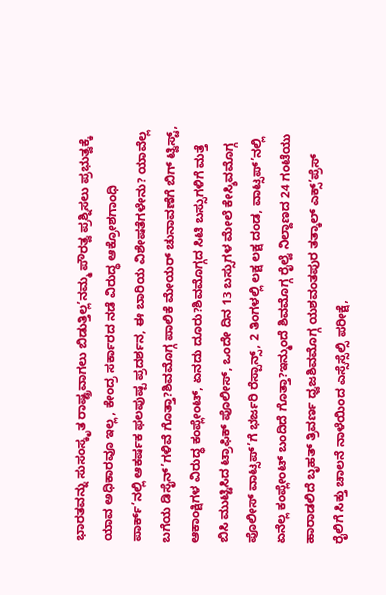ಭಾರತವನ್ನು ಸುಸಂಸ್ಕೃತ ರಾಷ್ಟ್ರವಾಗಲು ಬಿಡುತ್ತಿಲ್ಲ’ನಮ್ಮ ಪೌರತ್ವ ಪ್ರಶ್ನಿಸಲು ಪ್ರಭುತ್ವಕ್ಕೆ ಯಾವ ಅಧಿಕಾರವೂ ಇಲ್ಲ, ಕೇಂದ್ರ ಸರ್ಕಾರದ ನಡೆ ವಿರುದ್ಧ ಆಕ್ರೋಶಗಾಂಧಿ ಪಾರ್ಕ್’ನಲ್ಲಿ ಆಕರ್ಷಕ ಫಲಪುಷ್ಪ ಪ್ರದರ್ಶನ, ಈ ಬಾರಿಯ ವಿಶೇಷತೆಗಳೇನು? ಯಾವೆಲ್ಲ ಬಗೆಯ ಡಿಸೈನ್’ಗಳಿವೆ ಗೊತ್ತಾ?ಶಿವಮೊಗ್ಗ ಪಾಲಿಕೆ ಮೇಯರ್ ಚುನಾವಣೆಗೆ ಬಿಗ್ ಟ್ವಿಸ್ಟ್, ಆಕಾಂಕ್ಷಿಗಳ ವಿರುದ್ಧ ಕಂಪ್ಲೇಂಟ್, ಏನದು ದೂರು?ಶಿವಮೊಗ್ಗದ ಸಿಟಿ ಬಸ್ಸುಗಳಿಗೆ ಮತ್ತೆ ಬಿಸಿ ಮುಟ್ಟಿಸಿದ ಟ್ರಾಫಿಕ್ ಪೊಲೀಸ್, ಒಂದೇ ದಿನ 13 ಬಸ್ಸುಗಳ ಮೇಲೆ ಕೇಸ್ಶಿವಮೊಗ್ಗ ಪೊಲೀಸ್ ವಾಟ್ಸಪ್’ಗೆ ಭರ್ಜರಿ ರೆಸ್ಪಾನ್ಸ್, 2 ತಿಂಗಳಲ್ಲಿ ಲಕ್ಷ ಲಕ್ಷ ದಂಡ, ವಾಟ್ಸಪ್’ನಲ್ಲಿ ಏನೆಲ್ಲ ಕಂಪ್ಲೇಂಟ್ ಬಂದಿದೆ ಗೊತ್ತಾ?ಇನ್ಮುಂದೆ ಶಿವಮೊಗ್ಗ ರೈಲ್ವೆ ನಿಲ್ದಾಣದ 24 ಗಂಟೆಯು ಹಾರಾಡಲಿದೆ ಬೃಹತ್ ತ್ರಿವರ್ಣ ಧ್ವಜಶಿವಮೊಗ್ಗ ಯಶವಂತಪುರ ತತ್ಕಾಲ್ ಎಕ್ಸ್’ಪ್ರೆಸ್ ರೈಲಿಗೆ ಸಿಕ್ತು ಚಾಲನೆ ನಾಳೆಯಿಂದ ಎಸ್ಸೆಸ್ಸೆಲ್ಸಿ ಪರೀಕ್ಷೆ,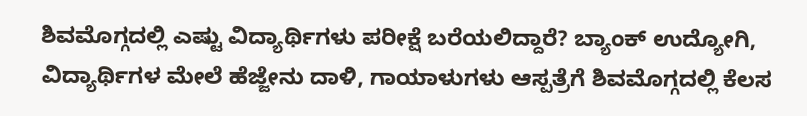ಶಿವಮೊಗ್ಗದಲ್ಲಿ ಎಷ್ಟು ವಿದ್ಯಾರ್ಥಿಗಳು ಪರೀಕ್ಷೆ ಬರೆಯಲಿದ್ದಾರೆ? ಬ್ಯಾಂಕ್ ಉದ್ಯೋಗಿ, ವಿದ್ಯಾರ್ಥಿಗಳ ಮೇಲೆ ಹೆಜ್ಜೇನು ದಾಳಿ, ಗಾಯಾಳುಗಳು ಆಸ್ಪತ್ರೆಗೆ ಶಿವಮೊಗ್ಗದಲ್ಲಿ ಕೆಲಸ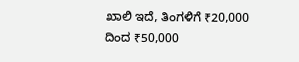ಖಾಲಿ ಇದೆ, ತಿಂಗಳಿಗೆ ₹20,000 ದಿಂದ ₹50,000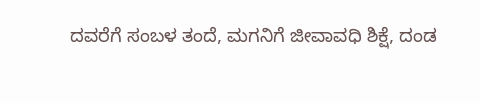ದವರೆಗೆ ಸಂಬಳ ತಂದೆ, ಮಗನಿಗೆ ಜೀವಾವಧಿ ಶಿಕ್ಷೆ, ದಂಡ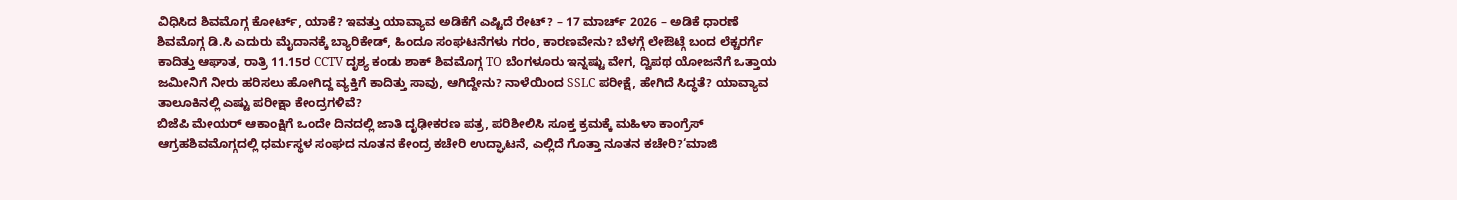ವಿಧಿಸಿದ ಶಿವಮೊಗ್ಗ ಕೋರ್ಟ್, ಯಾಕೆ? ಇವತ್ತು ಯಾವ್ಯಾವ ಅಡಿಕೆಗೆ ಎಷ್ಟಿದೆ ರೇಟ್? – 17 ಮಾರ್ಚ್ 2026 – ಅಡಿಕೆ ಧಾರಣೆ ಶಿವಮೊಗ್ಗ ಡಿ.ಸಿ ಎದುರು ಮೈದಾನಕ್ಕೆ ಬ್ಯಾರಿಕೇಡ್, ಹಿಂದೂ ಸಂಘಟನೆಗಳು ಗರಂ, ಕಾರಣವೇನು? ಬೆಳಗ್ಗೆ ಲೇಔಟ್ಗೆ ಬಂದ ಲೆಕ್ಚರರ್ಗೆ ಕಾದಿತ್ತು ಆಘಾತ, ರಾತ್ರಿ 11.15ರ CCTV ದೃಶ್ಯ ಕಂಡು ಶಾಕ್ ಶಿವಮೊಗ್ಗ TO ಬೆಂಗಳೂರು ಇನ್ನಷ್ಟು ವೇಗ, ದ್ವಿಪಥ ಯೋಜನೆಗೆ ಒತ್ತಾಯ ಜಮೀನಿಗೆ ನೀರು ಹರಿಸಲು ಹೋಗಿದ್ದ ವ್ಯಕ್ತಿಗೆ ಕಾದಿತ್ತು ಸಾವು, ಆಗಿದ್ದೇನು? ನಾಳೆಯಿಂದ SSLC ಪರೀಕ್ಷೆ, ಹೇಗಿದೆ ಸಿದ್ಧತೆ? ಯಾವ್ಯಾವ ತಾಲೂಕಿನಲ್ಲಿ ಎಷ್ಟು ಪರೀಕ್ಷಾ ಕೇಂದ್ರಗಳಿವೆ?
ಬಿಜೆಪಿ ಮೇಯರ್ ಆಕಾಂಕ್ಷಿಗೆ ಒಂದೇ ದಿನದಲ್ಲಿ ಜಾತಿ ದೃಢೀಕರಣ ಪತ್ರ, ಪರಿಶೀಲಿಸಿ ಸೂಕ್ತ ಕ್ರಮಕ್ಕೆ ಮಹಿಳಾ ಕಾಂಗ್ರೆಸ್ ಆಗ್ರಹಶಿವಮೊಗ್ಗದಲ್ಲಿ ಧರ್ಮಸ್ಥಳ ಸಂಘದ ನೂತನ ಕೇಂದ್ರ ಕಚೇರಿ ಉದ್ಘಾಟನೆ, ಎಲ್ಲಿದೆ ಗೊತ್ತಾ ನೂತನ ಕಚೇರಿ?‘ಮಾಜಿ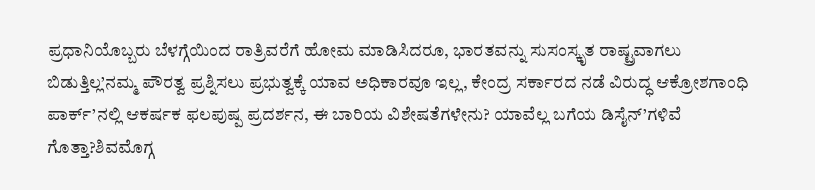ಪ್ರಧಾನಿಯೊಬ್ಬರು ಬೆಳಗ್ಗೆಯಿಂದ ರಾತ್ರಿವರೆಗೆ ಹೋಮ ಮಾಡಿಸಿದರೂ, ಭಾರತವನ್ನು ಸುಸಂಸ್ಕೃತ ರಾಷ್ಟ್ರವಾಗಲು ಬಿಡುತ್ತಿಲ್ಲ’ನಮ್ಮ ಪೌರತ್ವ ಪ್ರಶ್ನಿಸಲು ಪ್ರಭುತ್ವಕ್ಕೆ ಯಾವ ಅಧಿಕಾರವೂ ಇಲ್ಲ, ಕೇಂದ್ರ ಸರ್ಕಾರದ ನಡೆ ವಿರುದ್ಧ ಆಕ್ರೋಶಗಾಂಧಿ ಪಾರ್ಕ್’ನಲ್ಲಿ ಆಕರ್ಷಕ ಫಲಪುಷ್ಪ ಪ್ರದರ್ಶನ, ಈ ಬಾರಿಯ ವಿಶೇಷತೆಗಳೇನು? ಯಾವೆಲ್ಲ ಬಗೆಯ ಡಿಸೈನ್’ಗಳಿವೆ ಗೊತ್ತಾ?ಶಿವಮೊಗ್ಗ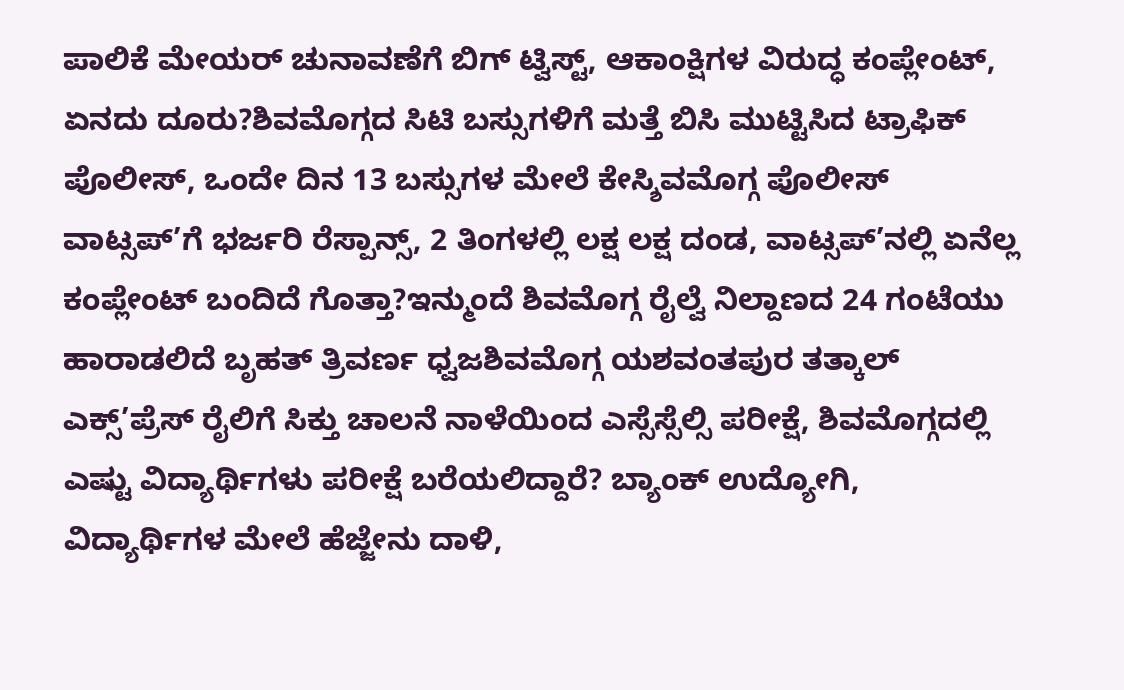ಪಾಲಿಕೆ ಮೇಯರ್ ಚುನಾವಣೆಗೆ ಬಿಗ್ ಟ್ವಿಸ್ಟ್, ಆಕಾಂಕ್ಷಿಗಳ ವಿರುದ್ಧ ಕಂಪ್ಲೇಂಟ್, ಏನದು ದೂರು?ಶಿವಮೊಗ್ಗದ ಸಿಟಿ ಬಸ್ಸುಗಳಿಗೆ ಮತ್ತೆ ಬಿಸಿ ಮುಟ್ಟಿಸಿದ ಟ್ರಾಫಿಕ್ ಪೊಲೀಸ್, ಒಂದೇ ದಿನ 13 ಬಸ್ಸುಗಳ ಮೇಲೆ ಕೇಸ್ಶಿವಮೊಗ್ಗ ಪೊಲೀಸ್ ವಾಟ್ಸಪ್’ಗೆ ಭರ್ಜರಿ ರೆಸ್ಪಾನ್ಸ್, 2 ತಿಂಗಳಲ್ಲಿ ಲಕ್ಷ ಲಕ್ಷ ದಂಡ, ವಾಟ್ಸಪ್’ನಲ್ಲಿ ಏನೆಲ್ಲ ಕಂಪ್ಲೇಂಟ್ ಬಂದಿದೆ ಗೊತ್ತಾ?ಇನ್ಮುಂದೆ ಶಿವಮೊಗ್ಗ ರೈಲ್ವೆ ನಿಲ್ದಾಣದ 24 ಗಂಟೆಯು ಹಾರಾಡಲಿದೆ ಬೃಹತ್ ತ್ರಿವರ್ಣ ಧ್ವಜಶಿವಮೊಗ್ಗ ಯಶವಂತಪುರ ತತ್ಕಾಲ್ ಎಕ್ಸ್’ಪ್ರೆಸ್ ರೈಲಿಗೆ ಸಿಕ್ತು ಚಾಲನೆ ನಾಳೆಯಿಂದ ಎಸ್ಸೆಸ್ಸೆಲ್ಸಿ ಪರೀಕ್ಷೆ, ಶಿವಮೊಗ್ಗದಲ್ಲಿ ಎಷ್ಟು ವಿದ್ಯಾರ್ಥಿಗಳು ಪರೀಕ್ಷೆ ಬರೆಯಲಿದ್ದಾರೆ? ಬ್ಯಾಂಕ್ ಉದ್ಯೋಗಿ, ವಿದ್ಯಾರ್ಥಿಗಳ ಮೇಲೆ ಹೆಜ್ಜೇನು ದಾಳಿ,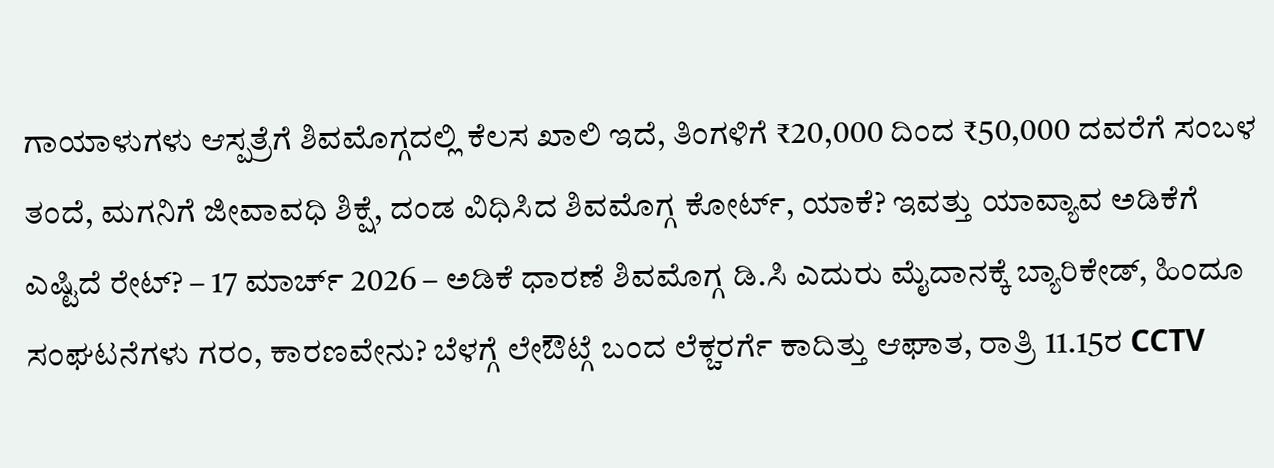ಗಾಯಾಳುಗಳು ಆಸ್ಪತ್ರೆಗೆ ಶಿವಮೊಗ್ಗದಲ್ಲಿ ಕೆಲಸ ಖಾಲಿ ಇದೆ, ತಿಂಗಳಿಗೆ ₹20,000 ದಿಂದ ₹50,000 ದವರೆಗೆ ಸಂಬಳ ತಂದೆ, ಮಗನಿಗೆ ಜೀವಾವಧಿ ಶಿಕ್ಷೆ, ದಂಡ ವಿಧಿಸಿದ ಶಿವಮೊಗ್ಗ ಕೋರ್ಟ್, ಯಾಕೆ? ಇವತ್ತು ಯಾವ್ಯಾವ ಅಡಿಕೆಗೆ ಎಷ್ಟಿದೆ ರೇಟ್? – 17 ಮಾರ್ಚ್ 2026 – ಅಡಿಕೆ ಧಾರಣೆ ಶಿವಮೊಗ್ಗ ಡಿ.ಸಿ ಎದುರು ಮೈದಾನಕ್ಕೆ ಬ್ಯಾರಿಕೇಡ್, ಹಿಂದೂ ಸಂಘಟನೆಗಳು ಗರಂ, ಕಾರಣವೇನು? ಬೆಳಗ್ಗೆ ಲೇಔಟ್ಗೆ ಬಂದ ಲೆಕ್ಚರರ್ಗೆ ಕಾದಿತ್ತು ಆಘಾತ, ರಾತ್ರಿ 11.15ರ CCTV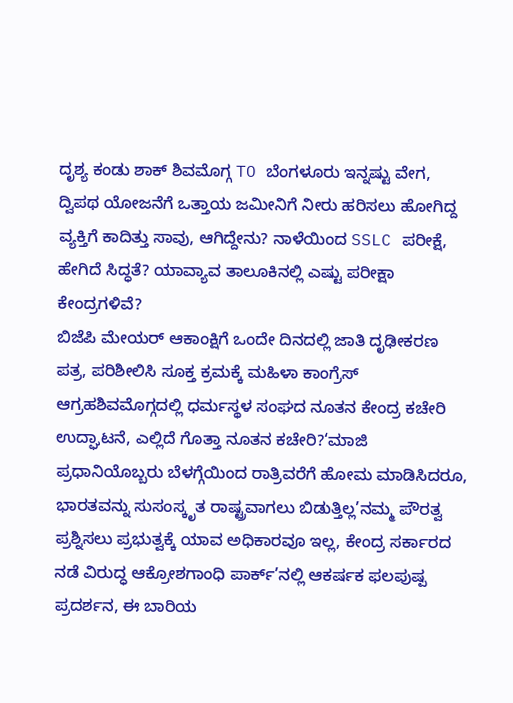ದೃಶ್ಯ ಕಂಡು ಶಾಕ್ ಶಿವಮೊಗ್ಗ TO ಬೆಂಗಳೂರು ಇನ್ನಷ್ಟು ವೇಗ, ದ್ವಿಪಥ ಯೋಜನೆಗೆ ಒತ್ತಾಯ ಜಮೀನಿಗೆ ನೀರು ಹರಿಸಲು ಹೋಗಿದ್ದ ವ್ಯಕ್ತಿಗೆ ಕಾದಿತ್ತು ಸಾವು, ಆಗಿದ್ದೇನು? ನಾಳೆಯಿಂದ SSLC ಪರೀಕ್ಷೆ, ಹೇಗಿದೆ ಸಿದ್ಧತೆ? ಯಾವ್ಯಾವ ತಾಲೂಕಿನಲ್ಲಿ ಎಷ್ಟು ಪರೀಕ್ಷಾ ಕೇಂದ್ರಗಳಿವೆ?
ಬಿಜೆಪಿ ಮೇಯರ್ ಆಕಾಂಕ್ಷಿಗೆ ಒಂದೇ ದಿನದಲ್ಲಿ ಜಾತಿ ದೃಢೀಕರಣ ಪತ್ರ, ಪರಿಶೀಲಿಸಿ ಸೂಕ್ತ ಕ್ರಮಕ್ಕೆ ಮಹಿಳಾ ಕಾಂಗ್ರೆಸ್ ಆಗ್ರಹಶಿವಮೊಗ್ಗದಲ್ಲಿ ಧರ್ಮಸ್ಥಳ ಸಂಘದ ನೂತನ ಕೇಂದ್ರ ಕಚೇರಿ ಉದ್ಘಾಟನೆ, ಎಲ್ಲಿದೆ ಗೊತ್ತಾ ನೂತನ ಕಚೇರಿ?‘ಮಾಜಿ ಪ್ರಧಾನಿಯೊಬ್ಬರು ಬೆಳಗ್ಗೆಯಿಂದ ರಾತ್ರಿವರೆಗೆ ಹೋಮ ಮಾಡಿಸಿದರೂ, ಭಾರತವನ್ನು ಸುಸಂಸ್ಕೃತ ರಾಷ್ಟ್ರವಾಗಲು ಬಿಡುತ್ತಿಲ್ಲ’ನಮ್ಮ ಪೌರತ್ವ ಪ್ರಶ್ನಿಸಲು ಪ್ರಭುತ್ವಕ್ಕೆ ಯಾವ ಅಧಿಕಾರವೂ ಇಲ್ಲ, ಕೇಂದ್ರ ಸರ್ಕಾರದ ನಡೆ ವಿರುದ್ಧ ಆಕ್ರೋಶಗಾಂಧಿ ಪಾರ್ಕ್’ನಲ್ಲಿ ಆಕರ್ಷಕ ಫಲಪುಷ್ಪ ಪ್ರದರ್ಶನ, ಈ ಬಾರಿಯ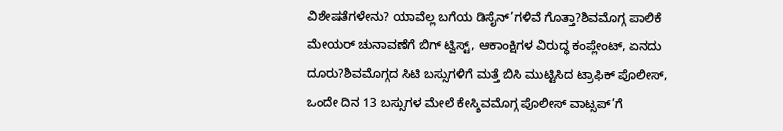ವಿಶೇಷತೆಗಳೇನು? ಯಾವೆಲ್ಲ ಬಗೆಯ ಡಿಸೈನ್’ಗಳಿವೆ ಗೊತ್ತಾ?ಶಿವಮೊಗ್ಗ ಪಾಲಿಕೆ ಮೇಯರ್ ಚುನಾವಣೆಗೆ ಬಿಗ್ ಟ್ವಿಸ್ಟ್, ಆಕಾಂಕ್ಷಿಗಳ ವಿರುದ್ಧ ಕಂಪ್ಲೇಂಟ್, ಏನದು ದೂರು?ಶಿವಮೊಗ್ಗದ ಸಿಟಿ ಬಸ್ಸುಗಳಿಗೆ ಮತ್ತೆ ಬಿಸಿ ಮುಟ್ಟಿಸಿದ ಟ್ರಾಫಿಕ್ ಪೊಲೀಸ್, ಒಂದೇ ದಿನ 13 ಬಸ್ಸುಗಳ ಮೇಲೆ ಕೇಸ್ಶಿವಮೊಗ್ಗ ಪೊಲೀಸ್ ವಾಟ್ಸಪ್’ಗೆ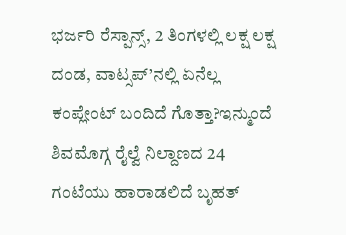ಭರ್ಜರಿ ರೆಸ್ಪಾನ್ಸ್, 2 ತಿಂಗಳಲ್ಲಿ ಲಕ್ಷ ಲಕ್ಷ ದಂಡ, ವಾಟ್ಸಪ್’ನಲ್ಲಿ ಏನೆಲ್ಲ ಕಂಪ್ಲೇಂಟ್ ಬಂದಿದೆ ಗೊತ್ತಾ?ಇನ್ಮುಂದೆ ಶಿವಮೊಗ್ಗ ರೈಲ್ವೆ ನಿಲ್ದಾಣದ 24 ಗಂಟೆಯು ಹಾರಾಡಲಿದೆ ಬೃಹತ್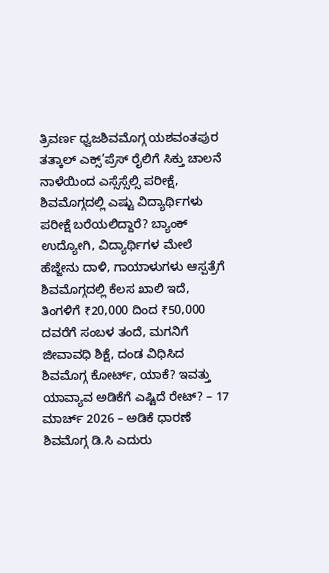ತ್ರಿವರ್ಣ ಧ್ವಜಶಿವಮೊಗ್ಗ ಯಶವಂತಪುರ ತತ್ಕಾಲ್ ಎಕ್ಸ್’ಪ್ರೆಸ್ ರೈಲಿಗೆ ಸಿಕ್ತು ಚಾಲನೆ ನಾಳೆಯಿಂದ ಎಸ್ಸೆಸ್ಸೆಲ್ಸಿ ಪರೀಕ್ಷೆ, ಶಿವಮೊಗ್ಗದಲ್ಲಿ ಎಷ್ಟು ವಿದ್ಯಾರ್ಥಿಗಳು ಪರೀಕ್ಷೆ ಬರೆಯಲಿದ್ದಾರೆ? ಬ್ಯಾಂಕ್ ಉದ್ಯೋಗಿ, ವಿದ್ಯಾರ್ಥಿಗಳ ಮೇಲೆ ಹೆಜ್ಜೇನು ದಾಳಿ, ಗಾಯಾಳುಗಳು ಆಸ್ಪತ್ರೆಗೆ ಶಿವಮೊಗ್ಗದಲ್ಲಿ ಕೆಲಸ ಖಾಲಿ ಇದೆ, ತಿಂಗಳಿಗೆ ₹20,000 ದಿಂದ ₹50,000 ದವರೆಗೆ ಸಂಬಳ ತಂದೆ, ಮಗನಿಗೆ ಜೀವಾವಧಿ ಶಿಕ್ಷೆ, ದಂಡ ವಿಧಿಸಿದ ಶಿವಮೊಗ್ಗ ಕೋರ್ಟ್, ಯಾಕೆ? ಇವತ್ತು ಯಾವ್ಯಾವ ಅಡಿಕೆಗೆ ಎಷ್ಟಿದೆ ರೇಟ್? – 17 ಮಾರ್ಚ್ 2026 – ಅಡಿಕೆ ಧಾರಣೆ ಶಿವಮೊಗ್ಗ ಡಿ.ಸಿ ಎದುರು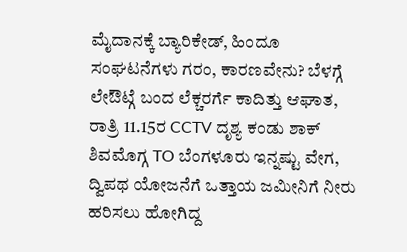ಮೈದಾನಕ್ಕೆ ಬ್ಯಾರಿಕೇಡ್, ಹಿಂದೂ ಸಂಘಟನೆಗಳು ಗರಂ, ಕಾರಣವೇನು? ಬೆಳಗ್ಗೆ ಲೇಔಟ್ಗೆ ಬಂದ ಲೆಕ್ಚರರ್ಗೆ ಕಾದಿತ್ತು ಆಘಾತ, ರಾತ್ರಿ 11.15ರ CCTV ದೃಶ್ಯ ಕಂಡು ಶಾಕ್ ಶಿವಮೊಗ್ಗ TO ಬೆಂಗಳೂರು ಇನ್ನಷ್ಟು ವೇಗ, ದ್ವಿಪಥ ಯೋಜನೆಗೆ ಒತ್ತಾಯ ಜಮೀನಿಗೆ ನೀರು ಹರಿಸಲು ಹೋಗಿದ್ದ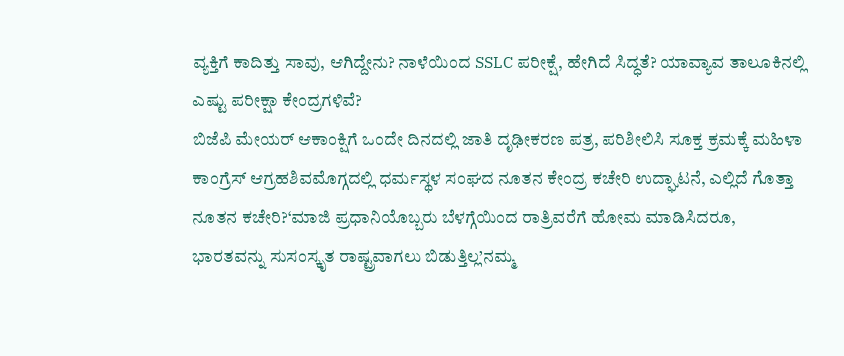ವ್ಯಕ್ತಿಗೆ ಕಾದಿತ್ತು ಸಾವು, ಆಗಿದ್ದೇನು? ನಾಳೆಯಿಂದ SSLC ಪರೀಕ್ಷೆ, ಹೇಗಿದೆ ಸಿದ್ಧತೆ? ಯಾವ್ಯಾವ ತಾಲೂಕಿನಲ್ಲಿ ಎಷ್ಟು ಪರೀಕ್ಷಾ ಕೇಂದ್ರಗಳಿವೆ?
ಬಿಜೆಪಿ ಮೇಯರ್ ಆಕಾಂಕ್ಷಿಗೆ ಒಂದೇ ದಿನದಲ್ಲಿ ಜಾತಿ ದೃಢೀಕರಣ ಪತ್ರ, ಪರಿಶೀಲಿಸಿ ಸೂಕ್ತ ಕ್ರಮಕ್ಕೆ ಮಹಿಳಾ ಕಾಂಗ್ರೆಸ್ ಆಗ್ರಹಶಿವಮೊಗ್ಗದಲ್ಲಿ ಧರ್ಮಸ್ಥಳ ಸಂಘದ ನೂತನ ಕೇಂದ್ರ ಕಚೇರಿ ಉದ್ಘಾಟನೆ, ಎಲ್ಲಿದೆ ಗೊತ್ತಾ ನೂತನ ಕಚೇರಿ?‘ಮಾಜಿ ಪ್ರಧಾನಿಯೊಬ್ಬರು ಬೆಳಗ್ಗೆಯಿಂದ ರಾತ್ರಿವರೆಗೆ ಹೋಮ ಮಾಡಿಸಿದರೂ, ಭಾರತವನ್ನು ಸುಸಂಸ್ಕೃತ ರಾಷ್ಟ್ರವಾಗಲು ಬಿಡುತ್ತಿಲ್ಲ’ನಮ್ಮ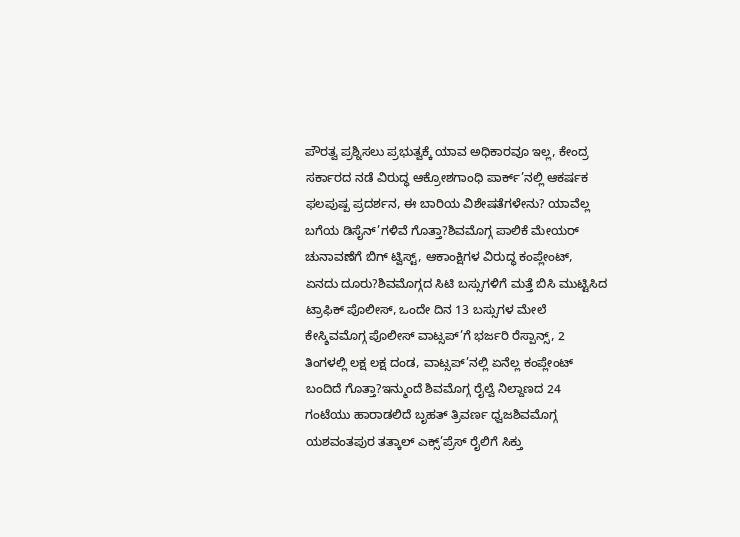ಪೌರತ್ವ ಪ್ರಶ್ನಿಸಲು ಪ್ರಭುತ್ವಕ್ಕೆ ಯಾವ ಅಧಿಕಾರವೂ ಇಲ್ಲ, ಕೇಂದ್ರ ಸರ್ಕಾರದ ನಡೆ ವಿರುದ್ಧ ಆಕ್ರೋಶಗಾಂಧಿ ಪಾರ್ಕ್’ನಲ್ಲಿ ಆಕರ್ಷಕ ಫಲಪುಷ್ಪ ಪ್ರದರ್ಶನ, ಈ ಬಾರಿಯ ವಿಶೇಷತೆಗಳೇನು? ಯಾವೆಲ್ಲ ಬಗೆಯ ಡಿಸೈನ್’ಗಳಿವೆ ಗೊತ್ತಾ?ಶಿವಮೊಗ್ಗ ಪಾಲಿಕೆ ಮೇಯರ್ ಚುನಾವಣೆಗೆ ಬಿಗ್ ಟ್ವಿಸ್ಟ್, ಆಕಾಂಕ್ಷಿಗಳ ವಿರುದ್ಧ ಕಂಪ್ಲೇಂಟ್, ಏನದು ದೂರು?ಶಿವಮೊಗ್ಗದ ಸಿಟಿ ಬಸ್ಸುಗಳಿಗೆ ಮತ್ತೆ ಬಿಸಿ ಮುಟ್ಟಿಸಿದ ಟ್ರಾಫಿಕ್ ಪೊಲೀಸ್, ಒಂದೇ ದಿನ 13 ಬಸ್ಸುಗಳ ಮೇಲೆ ಕೇಸ್ಶಿವಮೊಗ್ಗ ಪೊಲೀಸ್ ವಾಟ್ಸಪ್’ಗೆ ಭರ್ಜರಿ ರೆಸ್ಪಾನ್ಸ್, 2 ತಿಂಗಳಲ್ಲಿ ಲಕ್ಷ ಲಕ್ಷ ದಂಡ, ವಾಟ್ಸಪ್’ನಲ್ಲಿ ಏನೆಲ್ಲ ಕಂಪ್ಲೇಂಟ್ ಬಂದಿದೆ ಗೊತ್ತಾ?ಇನ್ಮುಂದೆ ಶಿವಮೊಗ್ಗ ರೈಲ್ವೆ ನಿಲ್ದಾಣದ 24 ಗಂಟೆಯು ಹಾರಾಡಲಿದೆ ಬೃಹತ್ ತ್ರಿವರ್ಣ ಧ್ವಜಶಿವಮೊಗ್ಗ ಯಶವಂತಪುರ ತತ್ಕಾಲ್ ಎಕ್ಸ್’ಪ್ರೆಸ್ ರೈಲಿಗೆ ಸಿಕ್ತು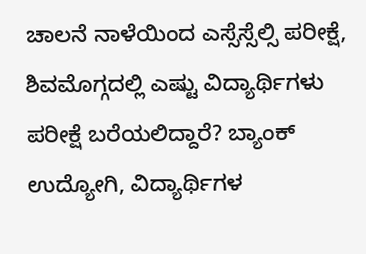ಚಾಲನೆ ನಾಳೆಯಿಂದ ಎಸ್ಸೆಸ್ಸೆಲ್ಸಿ ಪರೀಕ್ಷೆ, ಶಿವಮೊಗ್ಗದಲ್ಲಿ ಎಷ್ಟು ವಿದ್ಯಾರ್ಥಿಗಳು ಪರೀಕ್ಷೆ ಬರೆಯಲಿದ್ದಾರೆ? ಬ್ಯಾಂಕ್ ಉದ್ಯೋಗಿ, ವಿದ್ಯಾರ್ಥಿಗಳ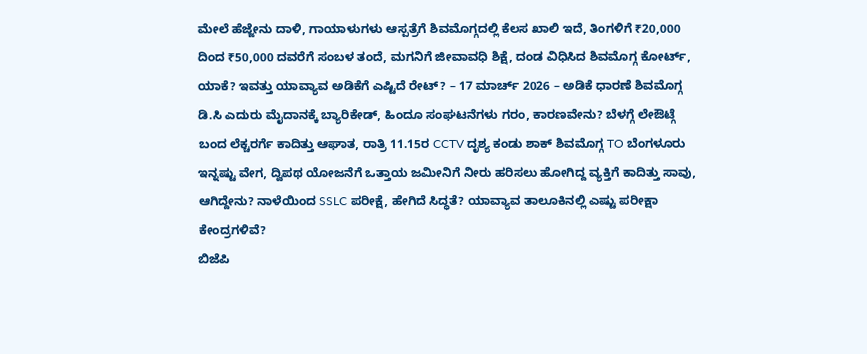ಮೇಲೆ ಹೆಜ್ಜೇನು ದಾಳಿ, ಗಾಯಾಳುಗಳು ಆಸ್ಪತ್ರೆಗೆ ಶಿವಮೊಗ್ಗದಲ್ಲಿ ಕೆಲಸ ಖಾಲಿ ಇದೆ, ತಿಂಗಳಿಗೆ ₹20,000 ದಿಂದ ₹50,000 ದವರೆಗೆ ಸಂಬಳ ತಂದೆ, ಮಗನಿಗೆ ಜೀವಾವಧಿ ಶಿಕ್ಷೆ, ದಂಡ ವಿಧಿಸಿದ ಶಿವಮೊಗ್ಗ ಕೋರ್ಟ್, ಯಾಕೆ? ಇವತ್ತು ಯಾವ್ಯಾವ ಅಡಿಕೆಗೆ ಎಷ್ಟಿದೆ ರೇಟ್? – 17 ಮಾರ್ಚ್ 2026 – ಅಡಿಕೆ ಧಾರಣೆ ಶಿವಮೊಗ್ಗ ಡಿ.ಸಿ ಎದುರು ಮೈದಾನಕ್ಕೆ ಬ್ಯಾರಿಕೇಡ್, ಹಿಂದೂ ಸಂಘಟನೆಗಳು ಗರಂ, ಕಾರಣವೇನು? ಬೆಳಗ್ಗೆ ಲೇಔಟ್ಗೆ ಬಂದ ಲೆಕ್ಚರರ್ಗೆ ಕಾದಿತ್ತು ಆಘಾತ, ರಾತ್ರಿ 11.15ರ CCTV ದೃಶ್ಯ ಕಂಡು ಶಾಕ್ ಶಿವಮೊಗ್ಗ TO ಬೆಂಗಳೂರು ಇನ್ನಷ್ಟು ವೇಗ, ದ್ವಿಪಥ ಯೋಜನೆಗೆ ಒತ್ತಾಯ ಜಮೀನಿಗೆ ನೀರು ಹರಿಸಲು ಹೋಗಿದ್ದ ವ್ಯಕ್ತಿಗೆ ಕಾದಿತ್ತು ಸಾವು, ಆಗಿದ್ದೇನು? ನಾಳೆಯಿಂದ SSLC ಪರೀಕ್ಷೆ, ಹೇಗಿದೆ ಸಿದ್ಧತೆ? ಯಾವ್ಯಾವ ತಾಲೂಕಿನಲ್ಲಿ ಎಷ್ಟು ಪರೀಕ್ಷಾ ಕೇಂದ್ರಗಳಿವೆ?
ಬಿಜೆಪಿ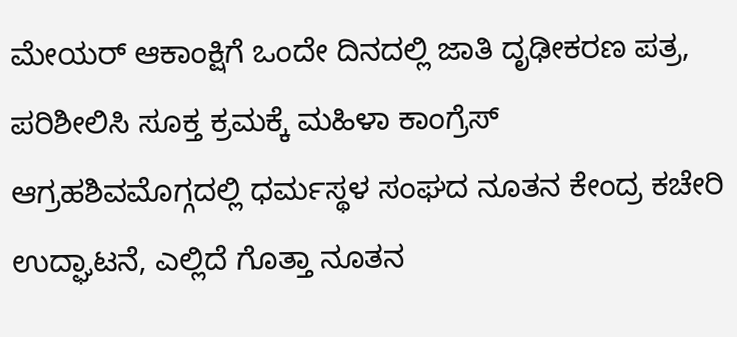ಮೇಯರ್ ಆಕಾಂಕ್ಷಿಗೆ ಒಂದೇ ದಿನದಲ್ಲಿ ಜಾತಿ ದೃಢೀಕರಣ ಪತ್ರ, ಪರಿಶೀಲಿಸಿ ಸೂಕ್ತ ಕ್ರಮಕ್ಕೆ ಮಹಿಳಾ ಕಾಂಗ್ರೆಸ್ ಆಗ್ರಹಶಿವಮೊಗ್ಗದಲ್ಲಿ ಧರ್ಮಸ್ಥಳ ಸಂಘದ ನೂತನ ಕೇಂದ್ರ ಕಚೇರಿ ಉದ್ಘಾಟನೆ, ಎಲ್ಲಿದೆ ಗೊತ್ತಾ ನೂತನ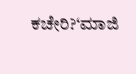ಕಚೇರಿ?‘ಮಾಜಿ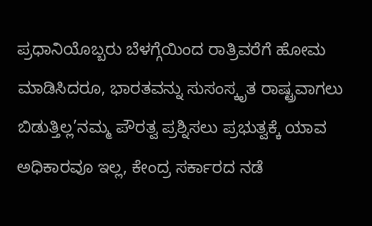ಪ್ರಧಾನಿಯೊಬ್ಬರು ಬೆಳಗ್ಗೆಯಿಂದ ರಾತ್ರಿವರೆಗೆ ಹೋಮ ಮಾಡಿಸಿದರೂ, ಭಾರತವನ್ನು ಸುಸಂಸ್ಕೃತ ರಾಷ್ಟ್ರವಾಗಲು ಬಿಡುತ್ತಿಲ್ಲ’ನಮ್ಮ ಪೌರತ್ವ ಪ್ರಶ್ನಿಸಲು ಪ್ರಭುತ್ವಕ್ಕೆ ಯಾವ ಅಧಿಕಾರವೂ ಇಲ್ಲ, ಕೇಂದ್ರ ಸರ್ಕಾರದ ನಡೆ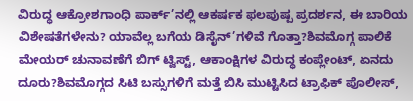ವಿರುದ್ಧ ಆಕ್ರೋಶಗಾಂಧಿ ಪಾರ್ಕ್’ನಲ್ಲಿ ಆಕರ್ಷಕ ಫಲಪುಷ್ಪ ಪ್ರದರ್ಶನ, ಈ ಬಾರಿಯ ವಿಶೇಷತೆಗಳೇನು? ಯಾವೆಲ್ಲ ಬಗೆಯ ಡಿಸೈನ್’ಗಳಿವೆ ಗೊತ್ತಾ?ಶಿವಮೊಗ್ಗ ಪಾಲಿಕೆ ಮೇಯರ್ ಚುನಾವಣೆಗೆ ಬಿಗ್ ಟ್ವಿಸ್ಟ್, ಆಕಾಂಕ್ಷಿಗಳ ವಿರುದ್ಧ ಕಂಪ್ಲೇಂಟ್, ಏನದು ದೂರು?ಶಿವಮೊಗ್ಗದ ಸಿಟಿ ಬಸ್ಸುಗಳಿಗೆ ಮತ್ತೆ ಬಿಸಿ ಮುಟ್ಟಿಸಿದ ಟ್ರಾಫಿಕ್ ಪೊಲೀಸ್,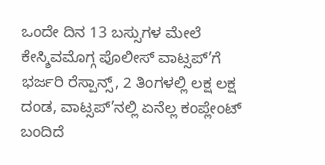ಒಂದೇ ದಿನ 13 ಬಸ್ಸುಗಳ ಮೇಲೆ ಕೇಸ್ಶಿವಮೊಗ್ಗ ಪೊಲೀಸ್ ವಾಟ್ಸಪ್’ಗೆ ಭರ್ಜರಿ ರೆಸ್ಪಾನ್ಸ್, 2 ತಿಂಗಳಲ್ಲಿ ಲಕ್ಷ ಲಕ್ಷ ದಂಡ, ವಾಟ್ಸಪ್’ನಲ್ಲಿ ಏನೆಲ್ಲ ಕಂಪ್ಲೇಂಟ್ ಬಂದಿದೆ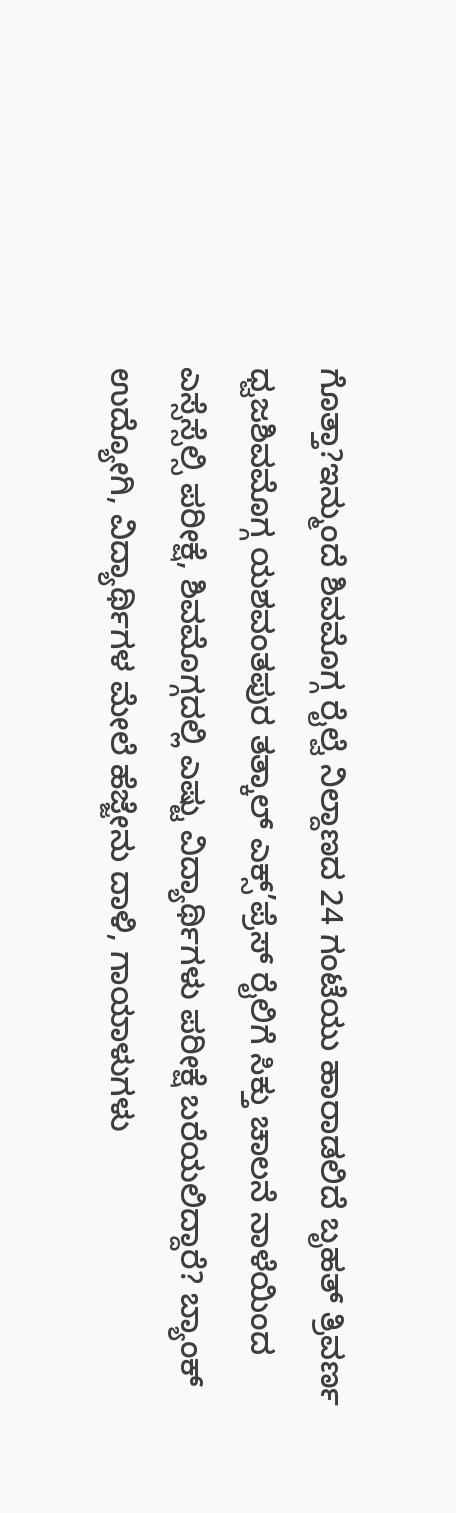ಗೊತ್ತಾ?ಇನ್ಮುಂದೆ ಶಿವಮೊಗ್ಗ ರೈಲ್ವೆ ನಿಲ್ದಾಣದ 24 ಗಂಟೆಯು ಹಾರಾಡಲಿದೆ ಬೃಹತ್ ತ್ರಿವರ್ಣ ಧ್ವಜಶಿವಮೊಗ್ಗ ಯಶವಂತಪುರ ತತ್ಕಾಲ್ ಎಕ್ಸ್’ಪ್ರೆಸ್ ರೈಲಿಗೆ ಸಿಕ್ತು ಚಾಲನೆ ನಾಳೆಯಿಂದ ಎಸ್ಸೆಸ್ಸೆಲ್ಸಿ ಪರೀಕ್ಷೆ, ಶಿವಮೊಗ್ಗದಲ್ಲಿ ಎಷ್ಟು ವಿದ್ಯಾರ್ಥಿಗಳು ಪರೀಕ್ಷೆ ಬರೆಯಲಿದ್ದಾರೆ? ಬ್ಯಾಂಕ್ ಉದ್ಯೋಗಿ, ವಿದ್ಯಾರ್ಥಿಗಳ ಮೇಲೆ ಹೆಜ್ಜೇನು ದಾಳಿ, ಗಾಯಾಳುಗಳು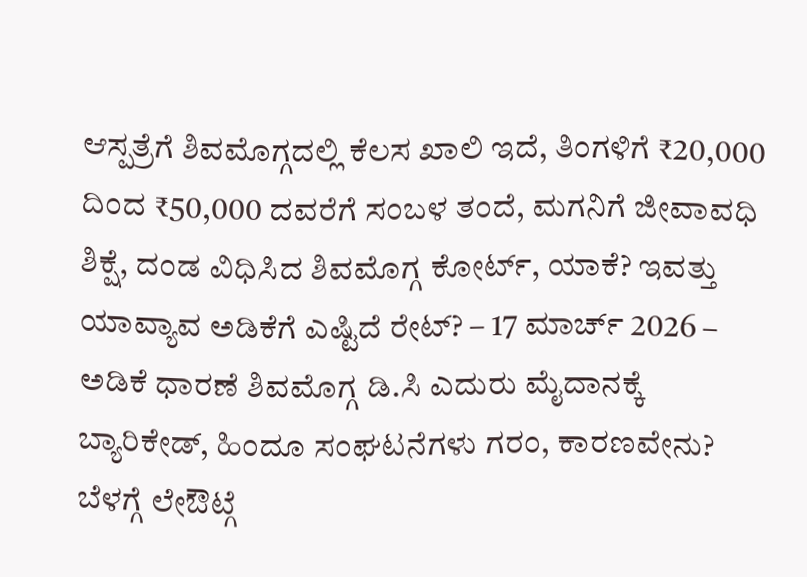ಆಸ್ಪತ್ರೆಗೆ ಶಿವಮೊಗ್ಗದಲ್ಲಿ ಕೆಲಸ ಖಾಲಿ ಇದೆ, ತಿಂಗಳಿಗೆ ₹20,000 ದಿಂದ ₹50,000 ದವರೆಗೆ ಸಂಬಳ ತಂದೆ, ಮಗನಿಗೆ ಜೀವಾವಧಿ ಶಿಕ್ಷೆ, ದಂಡ ವಿಧಿಸಿದ ಶಿವಮೊಗ್ಗ ಕೋರ್ಟ್, ಯಾಕೆ? ಇವತ್ತು ಯಾವ್ಯಾವ ಅಡಿಕೆಗೆ ಎಷ್ಟಿದೆ ರೇಟ್? – 17 ಮಾರ್ಚ್ 2026 – ಅಡಿಕೆ ಧಾರಣೆ ಶಿವಮೊಗ್ಗ ಡಿ.ಸಿ ಎದುರು ಮೈದಾನಕ್ಕೆ ಬ್ಯಾರಿಕೇಡ್, ಹಿಂದೂ ಸಂಘಟನೆಗಳು ಗರಂ, ಕಾರಣವೇನು? ಬೆಳಗ್ಗೆ ಲೇಔಟ್ಗೆ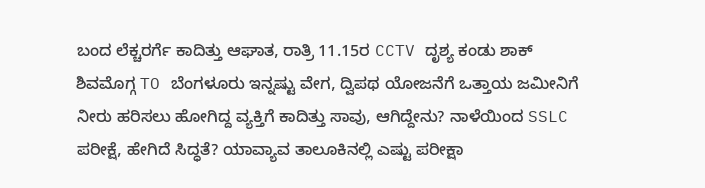ಬಂದ ಲೆಕ್ಚರರ್ಗೆ ಕಾದಿತ್ತು ಆಘಾತ, ರಾತ್ರಿ 11.15ರ CCTV ದೃಶ್ಯ ಕಂಡು ಶಾಕ್ ಶಿವಮೊಗ್ಗ TO ಬೆಂಗಳೂರು ಇನ್ನಷ್ಟು ವೇಗ, ದ್ವಿಪಥ ಯೋಜನೆಗೆ ಒತ್ತಾಯ ಜಮೀನಿಗೆ ನೀರು ಹರಿಸಲು ಹೋಗಿದ್ದ ವ್ಯಕ್ತಿಗೆ ಕಾದಿತ್ತು ಸಾವು, ಆಗಿದ್ದೇನು? ನಾಳೆಯಿಂದ SSLC ಪರೀಕ್ಷೆ, ಹೇಗಿದೆ ಸಿದ್ಧತೆ? ಯಾವ್ಯಾವ ತಾಲೂಕಿನಲ್ಲಿ ಎಷ್ಟು ಪರೀಕ್ಷಾ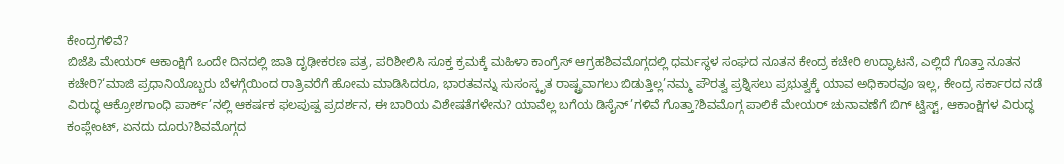ಕೇಂದ್ರಗಳಿವೆ?
ಬಿಜೆಪಿ ಮೇಯರ್ ಆಕಾಂಕ್ಷಿಗೆ ಒಂದೇ ದಿನದಲ್ಲಿ ಜಾತಿ ದೃಢೀಕರಣ ಪತ್ರ, ಪರಿಶೀಲಿಸಿ ಸೂಕ್ತ ಕ್ರಮಕ್ಕೆ ಮಹಿಳಾ ಕಾಂಗ್ರೆಸ್ ಆಗ್ರಹಶಿವಮೊಗ್ಗದಲ್ಲಿ ಧರ್ಮಸ್ಥಳ ಸಂಘದ ನೂತನ ಕೇಂದ್ರ ಕಚೇರಿ ಉದ್ಘಾಟನೆ, ಎಲ್ಲಿದೆ ಗೊತ್ತಾ ನೂತನ ಕಚೇರಿ?‘ಮಾಜಿ ಪ್ರಧಾನಿಯೊಬ್ಬರು ಬೆಳಗ್ಗೆಯಿಂದ ರಾತ್ರಿವರೆಗೆ ಹೋಮ ಮಾಡಿಸಿದರೂ, ಭಾರತವನ್ನು ಸುಸಂಸ್ಕೃತ ರಾಷ್ಟ್ರವಾಗಲು ಬಿಡುತ್ತಿಲ್ಲ’ನಮ್ಮ ಪೌರತ್ವ ಪ್ರಶ್ನಿಸಲು ಪ್ರಭುತ್ವಕ್ಕೆ ಯಾವ ಅಧಿಕಾರವೂ ಇಲ್ಲ, ಕೇಂದ್ರ ಸರ್ಕಾರದ ನಡೆ ವಿರುದ್ಧ ಆಕ್ರೋಶಗಾಂಧಿ ಪಾರ್ಕ್’ನಲ್ಲಿ ಆಕರ್ಷಕ ಫಲಪುಷ್ಪ ಪ್ರದರ್ಶನ, ಈ ಬಾರಿಯ ವಿಶೇಷತೆಗಳೇನು? ಯಾವೆಲ್ಲ ಬಗೆಯ ಡಿಸೈನ್’ಗಳಿವೆ ಗೊತ್ತಾ?ಶಿವಮೊಗ್ಗ ಪಾಲಿಕೆ ಮೇಯರ್ ಚುನಾವಣೆಗೆ ಬಿಗ್ ಟ್ವಿಸ್ಟ್, ಆಕಾಂಕ್ಷಿಗಳ ವಿರುದ್ಧ ಕಂಪ್ಲೇಂಟ್, ಏನದು ದೂರು?ಶಿವಮೊಗ್ಗದ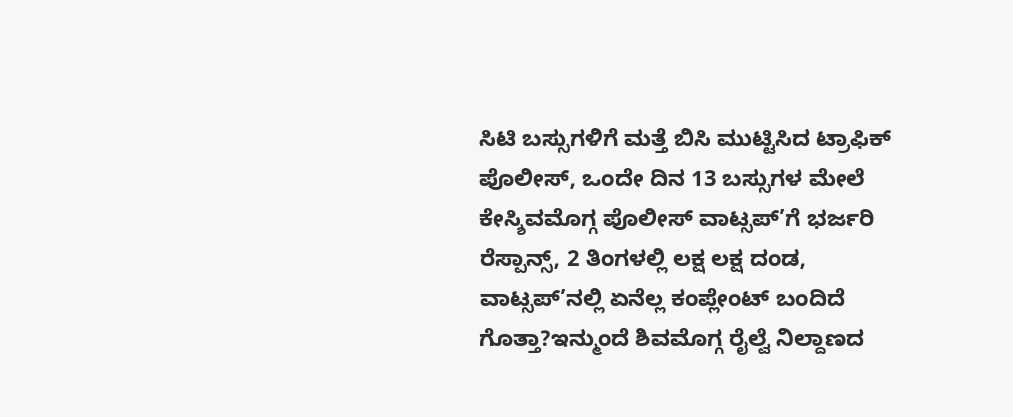ಸಿಟಿ ಬಸ್ಸುಗಳಿಗೆ ಮತ್ತೆ ಬಿಸಿ ಮುಟ್ಟಿಸಿದ ಟ್ರಾಫಿಕ್ ಪೊಲೀಸ್, ಒಂದೇ ದಿನ 13 ಬಸ್ಸುಗಳ ಮೇಲೆ ಕೇಸ್ಶಿವಮೊಗ್ಗ ಪೊಲೀಸ್ ವಾಟ್ಸಪ್’ಗೆ ಭರ್ಜರಿ ರೆಸ್ಪಾನ್ಸ್, 2 ತಿಂಗಳಲ್ಲಿ ಲಕ್ಷ ಲಕ್ಷ ದಂಡ, ವಾಟ್ಸಪ್’ನಲ್ಲಿ ಏನೆಲ್ಲ ಕಂಪ್ಲೇಂಟ್ ಬಂದಿದೆ ಗೊತ್ತಾ?ಇನ್ಮುಂದೆ ಶಿವಮೊಗ್ಗ ರೈಲ್ವೆ ನಿಲ್ದಾಣದ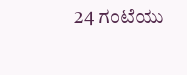24 ಗಂಟೆಯು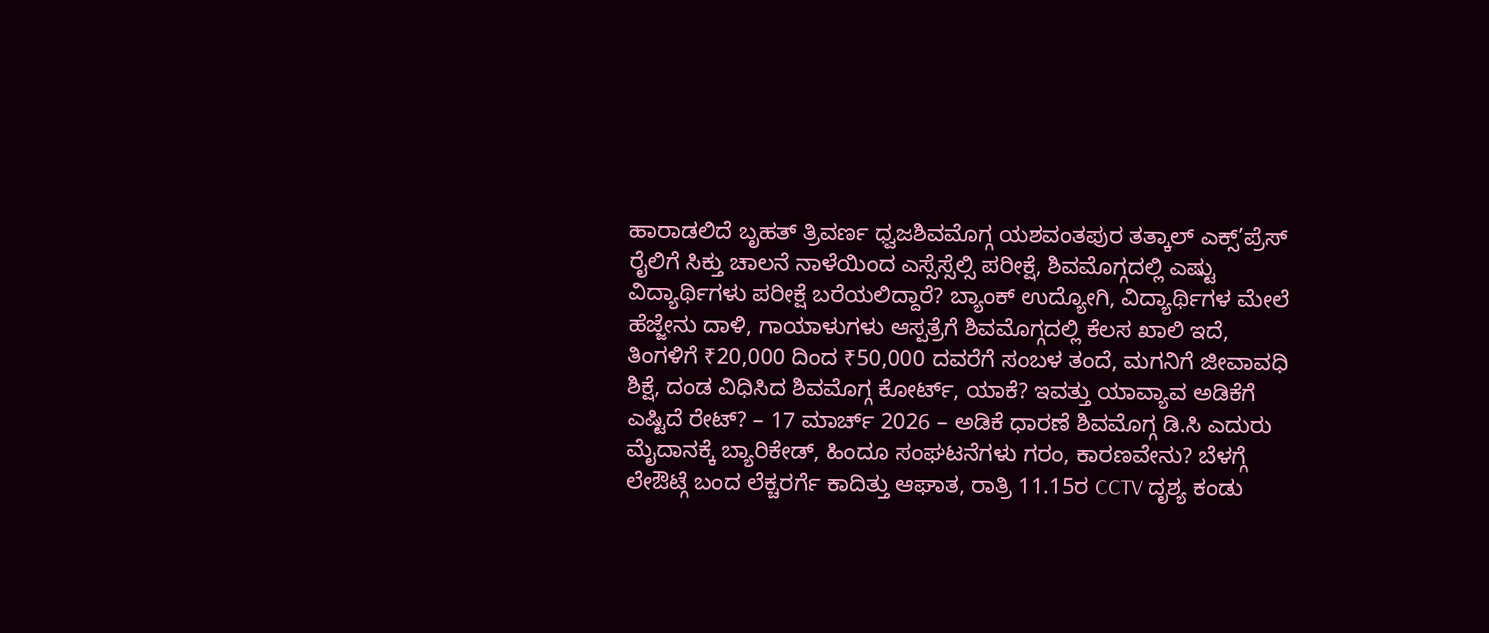ಹಾರಾಡಲಿದೆ ಬೃಹತ್ ತ್ರಿವರ್ಣ ಧ್ವಜಶಿವಮೊಗ್ಗ ಯಶವಂತಪುರ ತತ್ಕಾಲ್ ಎಕ್ಸ್’ಪ್ರೆಸ್ ರೈಲಿಗೆ ಸಿಕ್ತು ಚಾಲನೆ ನಾಳೆಯಿಂದ ಎಸ್ಸೆಸ್ಸೆಲ್ಸಿ ಪರೀಕ್ಷೆ, ಶಿವಮೊಗ್ಗದಲ್ಲಿ ಎಷ್ಟು ವಿದ್ಯಾರ್ಥಿಗಳು ಪರೀಕ್ಷೆ ಬರೆಯಲಿದ್ದಾರೆ? ಬ್ಯಾಂಕ್ ಉದ್ಯೋಗಿ, ವಿದ್ಯಾರ್ಥಿಗಳ ಮೇಲೆ ಹೆಜ್ಜೇನು ದಾಳಿ, ಗಾಯಾಳುಗಳು ಆಸ್ಪತ್ರೆಗೆ ಶಿವಮೊಗ್ಗದಲ್ಲಿ ಕೆಲಸ ಖಾಲಿ ಇದೆ, ತಿಂಗಳಿಗೆ ₹20,000 ದಿಂದ ₹50,000 ದವರೆಗೆ ಸಂಬಳ ತಂದೆ, ಮಗನಿಗೆ ಜೀವಾವಧಿ ಶಿಕ್ಷೆ, ದಂಡ ವಿಧಿಸಿದ ಶಿವಮೊಗ್ಗ ಕೋರ್ಟ್, ಯಾಕೆ? ಇವತ್ತು ಯಾವ್ಯಾವ ಅಡಿಕೆಗೆ ಎಷ್ಟಿದೆ ರೇಟ್? – 17 ಮಾರ್ಚ್ 2026 – ಅಡಿಕೆ ಧಾರಣೆ ಶಿವಮೊಗ್ಗ ಡಿ.ಸಿ ಎದುರು ಮೈದಾನಕ್ಕೆ ಬ್ಯಾರಿಕೇಡ್, ಹಿಂದೂ ಸಂಘಟನೆಗಳು ಗರಂ, ಕಾರಣವೇನು? ಬೆಳಗ್ಗೆ ಲೇಔಟ್ಗೆ ಬಂದ ಲೆಕ್ಚರರ್ಗೆ ಕಾದಿತ್ತು ಆಘಾತ, ರಾತ್ರಿ 11.15ರ CCTV ದೃಶ್ಯ ಕಂಡು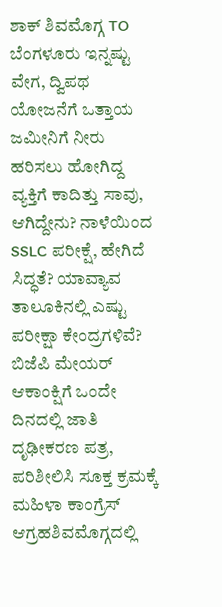ಶಾಕ್ ಶಿವಮೊಗ್ಗ TO ಬೆಂಗಳೂರು ಇನ್ನಷ್ಟು ವೇಗ, ದ್ವಿಪಥ ಯೋಜನೆಗೆ ಒತ್ತಾಯ ಜಮೀನಿಗೆ ನೀರು ಹರಿಸಲು ಹೋಗಿದ್ದ ವ್ಯಕ್ತಿಗೆ ಕಾದಿತ್ತು ಸಾವು, ಆಗಿದ್ದೇನು? ನಾಳೆಯಿಂದ SSLC ಪರೀಕ್ಷೆ, ಹೇಗಿದೆ ಸಿದ್ಧತೆ? ಯಾವ್ಯಾವ ತಾಲೂಕಿನಲ್ಲಿ ಎಷ್ಟು ಪರೀಕ್ಷಾ ಕೇಂದ್ರಗಳಿವೆ?
ಬಿಜೆಪಿ ಮೇಯರ್ ಆಕಾಂಕ್ಷಿಗೆ ಒಂದೇ ದಿನದಲ್ಲಿ ಜಾತಿ ದೃಢೀಕರಣ ಪತ್ರ, ಪರಿಶೀಲಿಸಿ ಸೂಕ್ತ ಕ್ರಮಕ್ಕೆ ಮಹಿಳಾ ಕಾಂಗ್ರೆಸ್ ಆಗ್ರಹಶಿವಮೊಗ್ಗದಲ್ಲಿ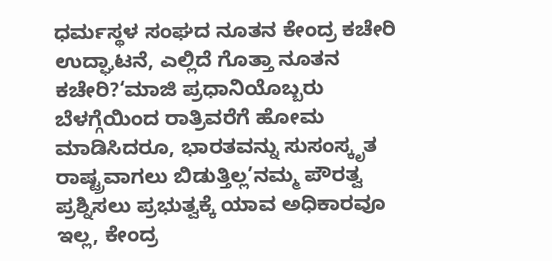ಧರ್ಮಸ್ಥಳ ಸಂಘದ ನೂತನ ಕೇಂದ್ರ ಕಚೇರಿ ಉದ್ಘಾಟನೆ, ಎಲ್ಲಿದೆ ಗೊತ್ತಾ ನೂತನ ಕಚೇರಿ?‘ಮಾಜಿ ಪ್ರಧಾನಿಯೊಬ್ಬರು ಬೆಳಗ್ಗೆಯಿಂದ ರಾತ್ರಿವರೆಗೆ ಹೋಮ ಮಾಡಿಸಿದರೂ, ಭಾರತವನ್ನು ಸುಸಂಸ್ಕೃತ ರಾಷ್ಟ್ರವಾಗಲು ಬಿಡುತ್ತಿಲ್ಲ’ನಮ್ಮ ಪೌರತ್ವ ಪ್ರಶ್ನಿಸಲು ಪ್ರಭುತ್ವಕ್ಕೆ ಯಾವ ಅಧಿಕಾರವೂ ಇಲ್ಲ, ಕೇಂದ್ರ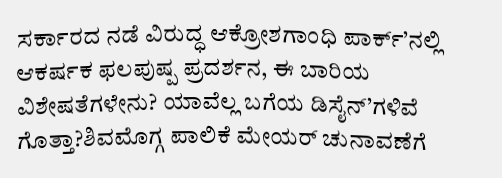ಸರ್ಕಾರದ ನಡೆ ವಿರುದ್ಧ ಆಕ್ರೋಶಗಾಂಧಿ ಪಾರ್ಕ್’ನಲ್ಲಿ ಆಕರ್ಷಕ ಫಲಪುಷ್ಪ ಪ್ರದರ್ಶನ, ಈ ಬಾರಿಯ ವಿಶೇಷತೆಗಳೇನು? ಯಾವೆಲ್ಲ ಬಗೆಯ ಡಿಸೈನ್’ಗಳಿವೆ ಗೊತ್ತಾ?ಶಿವಮೊಗ್ಗ ಪಾಲಿಕೆ ಮೇಯರ್ ಚುನಾವಣೆಗೆ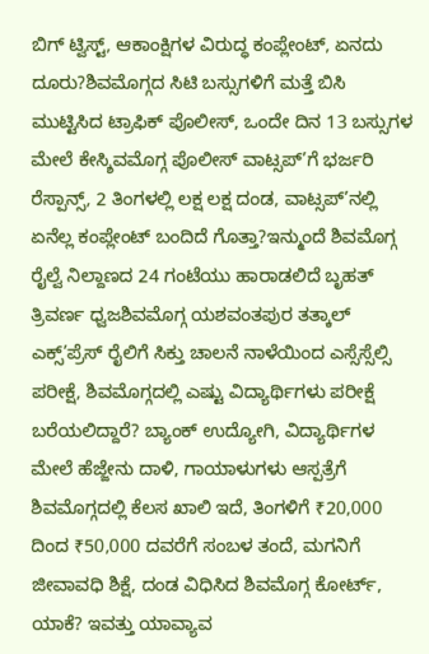ಬಿಗ್ ಟ್ವಿಸ್ಟ್, ಆಕಾಂಕ್ಷಿಗಳ ವಿರುದ್ಧ ಕಂಪ್ಲೇಂಟ್, ಏನದು ದೂರು?ಶಿವಮೊಗ್ಗದ ಸಿಟಿ ಬಸ್ಸುಗಳಿಗೆ ಮತ್ತೆ ಬಿಸಿ ಮುಟ್ಟಿಸಿದ ಟ್ರಾಫಿಕ್ ಪೊಲೀಸ್, ಒಂದೇ ದಿನ 13 ಬಸ್ಸುಗಳ ಮೇಲೆ ಕೇಸ್ಶಿವಮೊಗ್ಗ ಪೊಲೀಸ್ ವಾಟ್ಸಪ್’ಗೆ ಭರ್ಜರಿ ರೆಸ್ಪಾನ್ಸ್, 2 ತಿಂಗಳಲ್ಲಿ ಲಕ್ಷ ಲಕ್ಷ ದಂಡ, ವಾಟ್ಸಪ್’ನಲ್ಲಿ ಏನೆಲ್ಲ ಕಂಪ್ಲೇಂಟ್ ಬಂದಿದೆ ಗೊತ್ತಾ?ಇನ್ಮುಂದೆ ಶಿವಮೊಗ್ಗ ರೈಲ್ವೆ ನಿಲ್ದಾಣದ 24 ಗಂಟೆಯು ಹಾರಾಡಲಿದೆ ಬೃಹತ್ ತ್ರಿವರ್ಣ ಧ್ವಜಶಿವಮೊಗ್ಗ ಯಶವಂತಪುರ ತತ್ಕಾಲ್ ಎಕ್ಸ್’ಪ್ರೆಸ್ ರೈಲಿಗೆ ಸಿಕ್ತು ಚಾಲನೆ ನಾಳೆಯಿಂದ ಎಸ್ಸೆಸ್ಸೆಲ್ಸಿ ಪರೀಕ್ಷೆ, ಶಿವಮೊಗ್ಗದಲ್ಲಿ ಎಷ್ಟು ವಿದ್ಯಾರ್ಥಿಗಳು ಪರೀಕ್ಷೆ ಬರೆಯಲಿದ್ದಾರೆ? ಬ್ಯಾಂಕ್ ಉದ್ಯೋಗಿ, ವಿದ್ಯಾರ್ಥಿಗಳ ಮೇಲೆ ಹೆಜ್ಜೇನು ದಾಳಿ, ಗಾಯಾಳುಗಳು ಆಸ್ಪತ್ರೆಗೆ ಶಿವಮೊಗ್ಗದಲ್ಲಿ ಕೆಲಸ ಖಾಲಿ ಇದೆ, ತಿಂಗಳಿಗೆ ₹20,000 ದಿಂದ ₹50,000 ದವರೆಗೆ ಸಂಬಳ ತಂದೆ, ಮಗನಿಗೆ ಜೀವಾವಧಿ ಶಿಕ್ಷೆ, ದಂಡ ವಿಧಿಸಿದ ಶಿವಮೊಗ್ಗ ಕೋರ್ಟ್, ಯಾಕೆ? ಇವತ್ತು ಯಾವ್ಯಾವ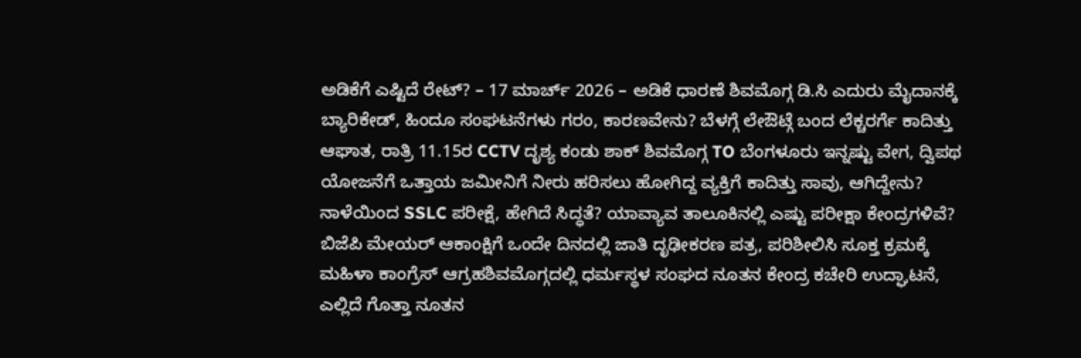ಅಡಿಕೆಗೆ ಎಷ್ಟಿದೆ ರೇಟ್? – 17 ಮಾರ್ಚ್ 2026 – ಅಡಿಕೆ ಧಾರಣೆ ಶಿವಮೊಗ್ಗ ಡಿ.ಸಿ ಎದುರು ಮೈದಾನಕ್ಕೆ ಬ್ಯಾರಿಕೇಡ್, ಹಿಂದೂ ಸಂಘಟನೆಗಳು ಗರಂ, ಕಾರಣವೇನು? ಬೆಳಗ್ಗೆ ಲೇಔಟ್ಗೆ ಬಂದ ಲೆಕ್ಚರರ್ಗೆ ಕಾದಿತ್ತು ಆಘಾತ, ರಾತ್ರಿ 11.15ರ CCTV ದೃಶ್ಯ ಕಂಡು ಶಾಕ್ ಶಿವಮೊಗ್ಗ TO ಬೆಂಗಳೂರು ಇನ್ನಷ್ಟು ವೇಗ, ದ್ವಿಪಥ ಯೋಜನೆಗೆ ಒತ್ತಾಯ ಜಮೀನಿಗೆ ನೀರು ಹರಿಸಲು ಹೋಗಿದ್ದ ವ್ಯಕ್ತಿಗೆ ಕಾದಿತ್ತು ಸಾವು, ಆಗಿದ್ದೇನು? ನಾಳೆಯಿಂದ SSLC ಪರೀಕ್ಷೆ, ಹೇಗಿದೆ ಸಿದ್ಧತೆ? ಯಾವ್ಯಾವ ತಾಲೂಕಿನಲ್ಲಿ ಎಷ್ಟು ಪರೀಕ್ಷಾ ಕೇಂದ್ರಗಳಿವೆ?
ಬಿಜೆಪಿ ಮೇಯರ್ ಆಕಾಂಕ್ಷಿಗೆ ಒಂದೇ ದಿನದಲ್ಲಿ ಜಾತಿ ದೃಢೀಕರಣ ಪತ್ರ, ಪರಿಶೀಲಿಸಿ ಸೂಕ್ತ ಕ್ರಮಕ್ಕೆ ಮಹಿಳಾ ಕಾಂಗ್ರೆಸ್ ಆಗ್ರಹಶಿವಮೊಗ್ಗದಲ್ಲಿ ಧರ್ಮಸ್ಥಳ ಸಂಘದ ನೂತನ ಕೇಂದ್ರ ಕಚೇರಿ ಉದ್ಘಾಟನೆ, ಎಲ್ಲಿದೆ ಗೊತ್ತಾ ನೂತನ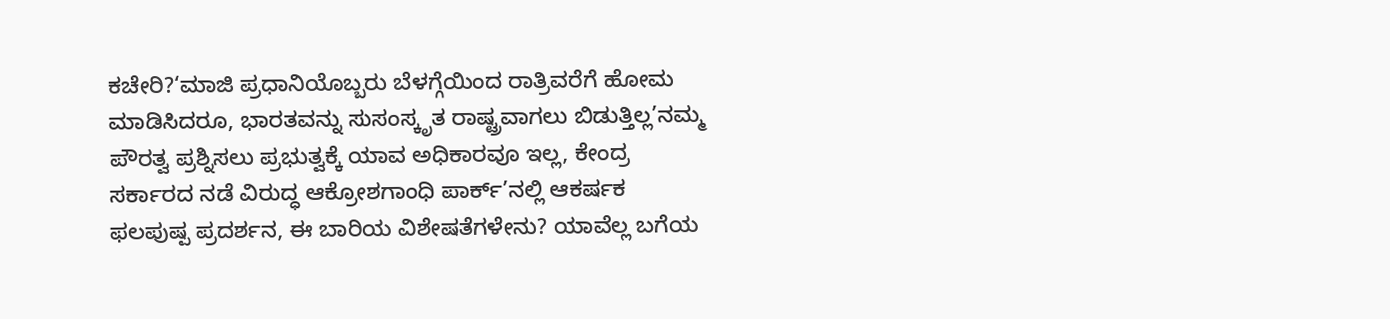ಕಚೇರಿ?‘ಮಾಜಿ ಪ್ರಧಾನಿಯೊಬ್ಬರು ಬೆಳಗ್ಗೆಯಿಂದ ರಾತ್ರಿವರೆಗೆ ಹೋಮ ಮಾಡಿಸಿದರೂ, ಭಾರತವನ್ನು ಸುಸಂಸ್ಕೃತ ರಾಷ್ಟ್ರವಾಗಲು ಬಿಡುತ್ತಿಲ್ಲ’ನಮ್ಮ ಪೌರತ್ವ ಪ್ರಶ್ನಿಸಲು ಪ್ರಭುತ್ವಕ್ಕೆ ಯಾವ ಅಧಿಕಾರವೂ ಇಲ್ಲ, ಕೇಂದ್ರ ಸರ್ಕಾರದ ನಡೆ ವಿರುದ್ಧ ಆಕ್ರೋಶಗಾಂಧಿ ಪಾರ್ಕ್’ನಲ್ಲಿ ಆಕರ್ಷಕ ಫಲಪುಷ್ಪ ಪ್ರದರ್ಶನ, ಈ ಬಾರಿಯ ವಿಶೇಷತೆಗಳೇನು? ಯಾವೆಲ್ಲ ಬಗೆಯ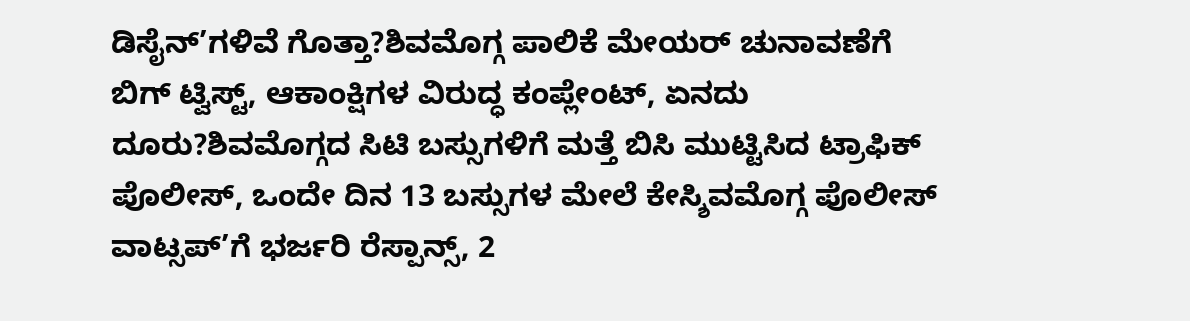ಡಿಸೈನ್’ಗಳಿವೆ ಗೊತ್ತಾ?ಶಿವಮೊಗ್ಗ ಪಾಲಿಕೆ ಮೇಯರ್ ಚುನಾವಣೆಗೆ ಬಿಗ್ ಟ್ವಿಸ್ಟ್, ಆಕಾಂಕ್ಷಿಗಳ ವಿರುದ್ಧ ಕಂಪ್ಲೇಂಟ್, ಏನದು ದೂರು?ಶಿವಮೊಗ್ಗದ ಸಿಟಿ ಬಸ್ಸುಗಳಿಗೆ ಮತ್ತೆ ಬಿಸಿ ಮುಟ್ಟಿಸಿದ ಟ್ರಾಫಿಕ್ ಪೊಲೀಸ್, ಒಂದೇ ದಿನ 13 ಬಸ್ಸುಗಳ ಮೇಲೆ ಕೇಸ್ಶಿವಮೊಗ್ಗ ಪೊಲೀಸ್ ವಾಟ್ಸಪ್’ಗೆ ಭರ್ಜರಿ ರೆಸ್ಪಾನ್ಸ್, 2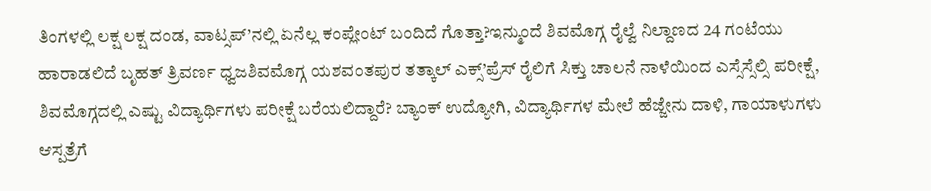ತಿಂಗಳಲ್ಲಿ ಲಕ್ಷ ಲಕ್ಷ ದಂಡ, ವಾಟ್ಸಪ್’ನಲ್ಲಿ ಏನೆಲ್ಲ ಕಂಪ್ಲೇಂಟ್ ಬಂದಿದೆ ಗೊತ್ತಾ?ಇನ್ಮುಂದೆ ಶಿವಮೊಗ್ಗ ರೈಲ್ವೆ ನಿಲ್ದಾಣದ 24 ಗಂಟೆಯು ಹಾರಾಡಲಿದೆ ಬೃಹತ್ ತ್ರಿವರ್ಣ ಧ್ವಜಶಿವಮೊಗ್ಗ ಯಶವಂತಪುರ ತತ್ಕಾಲ್ ಎಕ್ಸ್’ಪ್ರೆಸ್ ರೈಲಿಗೆ ಸಿಕ್ತು ಚಾಲನೆ ನಾಳೆಯಿಂದ ಎಸ್ಸೆಸ್ಸೆಲ್ಸಿ ಪರೀಕ್ಷೆ, ಶಿವಮೊಗ್ಗದಲ್ಲಿ ಎಷ್ಟು ವಿದ್ಯಾರ್ಥಿಗಳು ಪರೀಕ್ಷೆ ಬರೆಯಲಿದ್ದಾರೆ? ಬ್ಯಾಂಕ್ ಉದ್ಯೋಗಿ, ವಿದ್ಯಾರ್ಥಿಗಳ ಮೇಲೆ ಹೆಜ್ಜೇನು ದಾಳಿ, ಗಾಯಾಳುಗಳು ಆಸ್ಪತ್ರೆಗೆ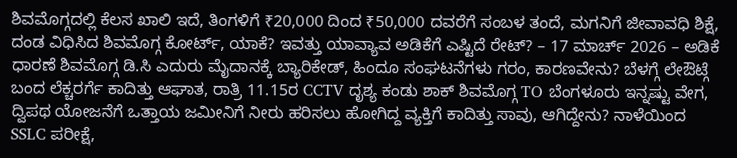ಶಿವಮೊಗ್ಗದಲ್ಲಿ ಕೆಲಸ ಖಾಲಿ ಇದೆ, ತಿಂಗಳಿಗೆ ₹20,000 ದಿಂದ ₹50,000 ದವರೆಗೆ ಸಂಬಳ ತಂದೆ, ಮಗನಿಗೆ ಜೀವಾವಧಿ ಶಿಕ್ಷೆ, ದಂಡ ವಿಧಿಸಿದ ಶಿವಮೊಗ್ಗ ಕೋರ್ಟ್, ಯಾಕೆ? ಇವತ್ತು ಯಾವ್ಯಾವ ಅಡಿಕೆಗೆ ಎಷ್ಟಿದೆ ರೇಟ್? – 17 ಮಾರ್ಚ್ 2026 – ಅಡಿಕೆ ಧಾರಣೆ ಶಿವಮೊಗ್ಗ ಡಿ.ಸಿ ಎದುರು ಮೈದಾನಕ್ಕೆ ಬ್ಯಾರಿಕೇಡ್, ಹಿಂದೂ ಸಂಘಟನೆಗಳು ಗರಂ, ಕಾರಣವೇನು? ಬೆಳಗ್ಗೆ ಲೇಔಟ್ಗೆ ಬಂದ ಲೆಕ್ಚರರ್ಗೆ ಕಾದಿತ್ತು ಆಘಾತ, ರಾತ್ರಿ 11.15ರ CCTV ದೃಶ್ಯ ಕಂಡು ಶಾಕ್ ಶಿವಮೊಗ್ಗ TO ಬೆಂಗಳೂರು ಇನ್ನಷ್ಟು ವೇಗ, ದ್ವಿಪಥ ಯೋಜನೆಗೆ ಒತ್ತಾಯ ಜಮೀನಿಗೆ ನೀರು ಹರಿಸಲು ಹೋಗಿದ್ದ ವ್ಯಕ್ತಿಗೆ ಕಾದಿತ್ತು ಸಾವು, ಆಗಿದ್ದೇನು? ನಾಳೆಯಿಂದ SSLC ಪರೀಕ್ಷೆ,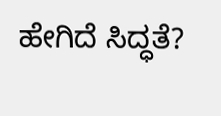ಹೇಗಿದೆ ಸಿದ್ಧತೆ?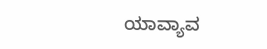ಯಾವ್ಯಾವ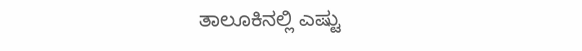ತಾಲೂಕಿನಲ್ಲಿ ಎಷ್ಟು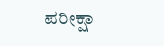ಪರೀಕ್ಷಾ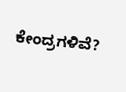ಕೇಂದ್ರಗಳಿವೆ?